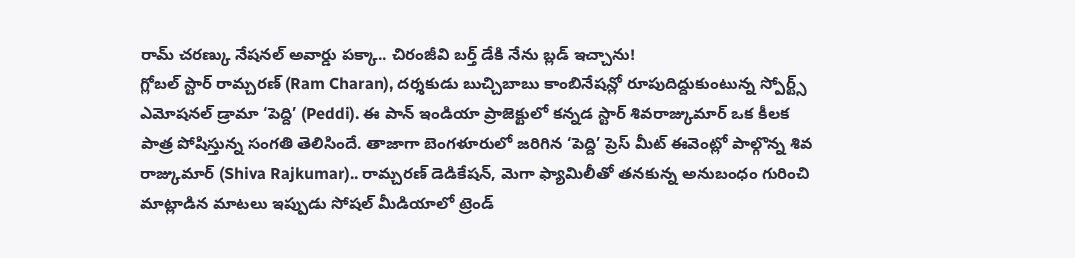రామ్ చరణ్కు నేషనల్ అవార్డు పక్కా.. చిరంజీవి బర్త్ డేకి నేను బ్లడ్ ఇచ్చాను!
గ్లోబల్ స్టార్ రామ్చరణ్ (Ram Charan), దర్శకుడు బుచ్చిబాబు కాంబినేషన్లో రూపుదిద్దుకుంటున్న స్పోర్ట్స్ ఎమోషనల్ డ్రామా ‘పెద్ది’ (Peddi). ఈ పాన్ ఇండియా ప్రాజెక్టులో కన్నడ స్టార్ శివరాజ్కుమార్ ఒక కీలక పాత్ర పోషిస్తున్న సంగతి తెలిసిందే. తాజాగా బెంగళూరులో జరిగిన ‘పెద్ది’ ప్రెస్ మీట్ ఈవెంట్లో పాల్గొన్న శివ రాజ్కుమార్ (Shiva Rajkumar).. రామ్చరణ్ డెడికేషన్, మెగా ఫ్యామిలీతో తనకున్న అనుబంధం గురించి మాట్లాడిన మాటలు ఇప్పుడు సోషల్ మీడియాలో ట్రెండ్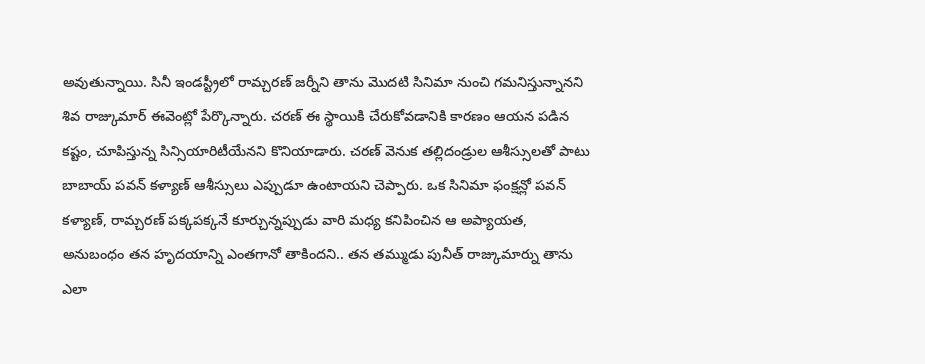అవుతున్నాయి. సినీ ఇండస్ట్రీలో రామ్చరణ్ జర్నీని తాను మొదటి సినిమా నుంచి గమనిస్తున్నానని శివ రాజ్కుమార్ ఈవెంట్లో పేర్కొన్నారు. చరణ్ ఈ స్థాయికి చేరుకోవడానికి కారణం ఆయన పడిన కష్టం, చూపిస్తున్న సిన్సియారిటీయేనని కొనియాడారు. చరణ్ వెనుక తల్లిదండ్రుల ఆశీస్సులతో పాటు బాబాయ్ పవన్ కళ్యాణ్ ఆశీస్సులు ఎప్పుడూ ఉంటాయని చెప్పారు. ఒక సినిమా ఫంక్షన్లో పవన్ కళ్యాణ్, రామ్చరణ్ పక్కపక్కనే కూర్చున్నప్పుడు వారి మధ్య కనిపించిన ఆ అప్యాయత, అనుబంధం తన హృదయాన్ని ఎంతగానో తాకిందని.. తన తమ్ముడు పునీత్ రాజ్కుమార్ను తాను ఎలా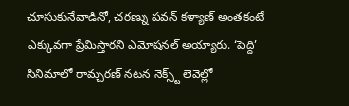చూసుకునేవాడినో, చరణ్ను పవన్ కళ్యాణ్ అంతకంటే ఎక్కువగా ప్రేమిస్తారని ఎమోషనల్ అయ్యారు. ‘పెద్ది’ సినిమాలో రామ్చరణ్ నటన నెక్స్ట్ లెవెల్లో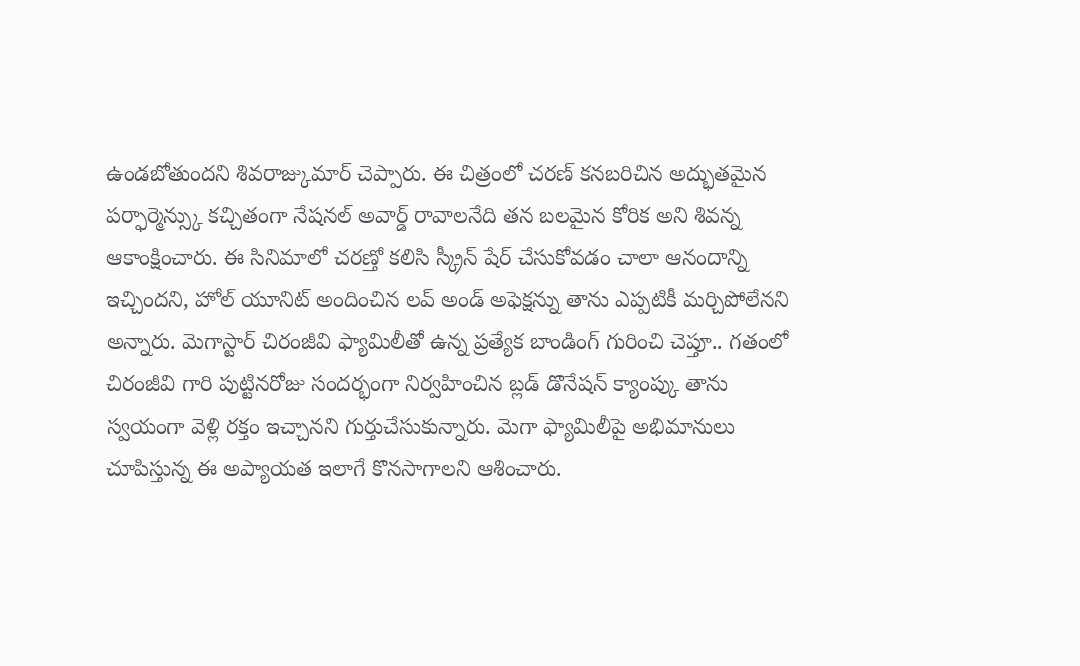ఉండబోతుందని శివరాజ్కుమార్ చెప్పారు. ఈ చిత్రంలో చరణ్ కనబరిచిన అద్భుతమైన పర్ఫార్మెన్స్కు కచ్చితంగా నేషనల్ అవార్డ్ రావాలనేది తన బలమైన కోరిక అని శివన్న ఆకాంక్షించారు. ఈ సినిమాలో చరణ్తో కలిసి స్క్రీన్ షేర్ చేసుకోవడం చాలా ఆనందాన్ని ఇచ్చిందని, హోల్ యూనిట్ అందించిన లవ్ అండ్ అఫెక్షన్ను తాను ఎప్పటికీ మర్చిపోలేనని అన్నారు. మెగాస్టార్ చిరంజీవి ఫ్యామిలీతో ఉన్న ప్రత్యేక బాండింగ్ గురించి చెప్తూ.. గతంలో చిరంజీవి గారి పుట్టినరోజు సందర్భంగా నిర్వహించిన బ్లడ్ డొనేషన్ క్యాంప్కు తాను స్వయంగా వెళ్లి రక్తం ఇచ్చానని గుర్తుచేసుకున్నారు. మెగా ఫ్యామిలీపై అభిమానులు చూపిస్తున్న ఈ అప్యాయత ఇలాగే కొనసాగాలని ఆశించారు.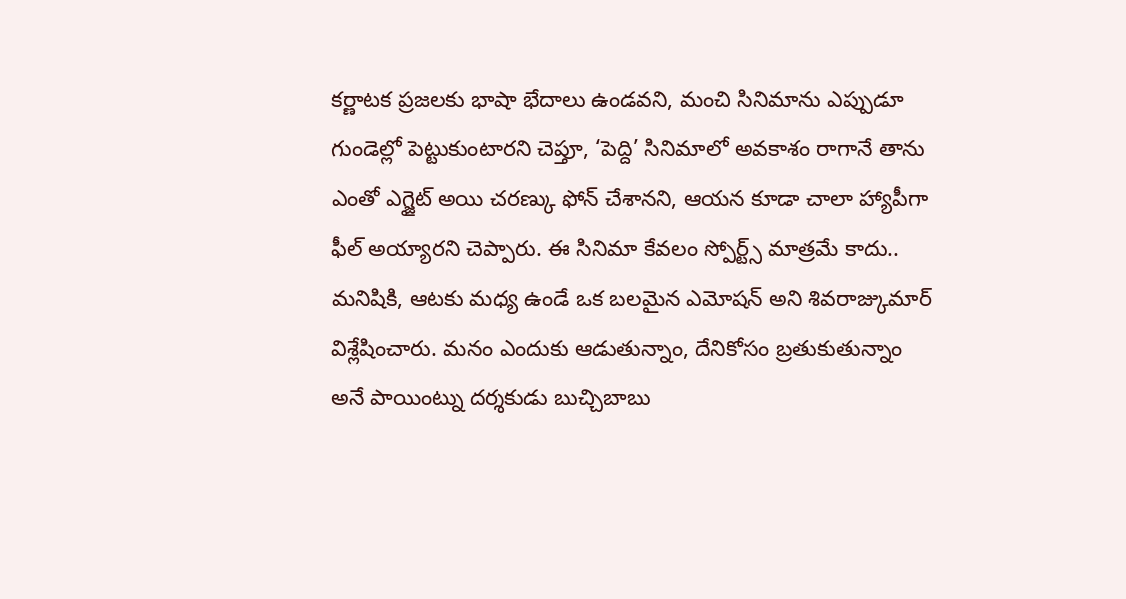కర్ణాటక ప్రజలకు భాషా భేదాలు ఉండవని, మంచి సినిమాను ఎప్పుడూ గుండెల్లో పెట్టుకుంటారని చెప్తూ, ‘పెద్ది’ సినిమాలో అవకాశం రాగానే తాను ఎంతో ఎగ్జైట్ అయి చరణ్కు ఫోన్ చేశానని, ఆయన కూడా చాలా హ్యాపీగా ఫీల్ అయ్యారని చెప్పారు. ఈ సినిమా కేవలం స్పోర్ట్స్ మాత్రమే కాదు.. మనిషికి, ఆటకు మధ్య ఉండే ఒక బలమైన ఎమోషన్ అని శివరాజ్కుమార్ విశ్లేషించారు. మనం ఎందుకు ఆడుతున్నాం, దేనికోసం బ్రతుకుతున్నాం అనే పాయింట్ను దర్శకుడు బుచ్చిబాబు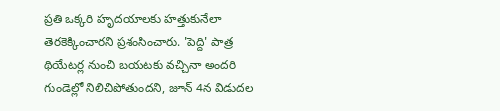ప్రతి ఒక్కరి హృదయాలకు హత్తుకునేలా తెరకెక్కించారని ప్రశంసించారు. 'పెద్ది' పాత్ర థియేటర్ల నుంచి బయటకు వచ్చినా అందరి గుండెల్లో నిలిచిపోతుందని, జూన్ 4న విడుదల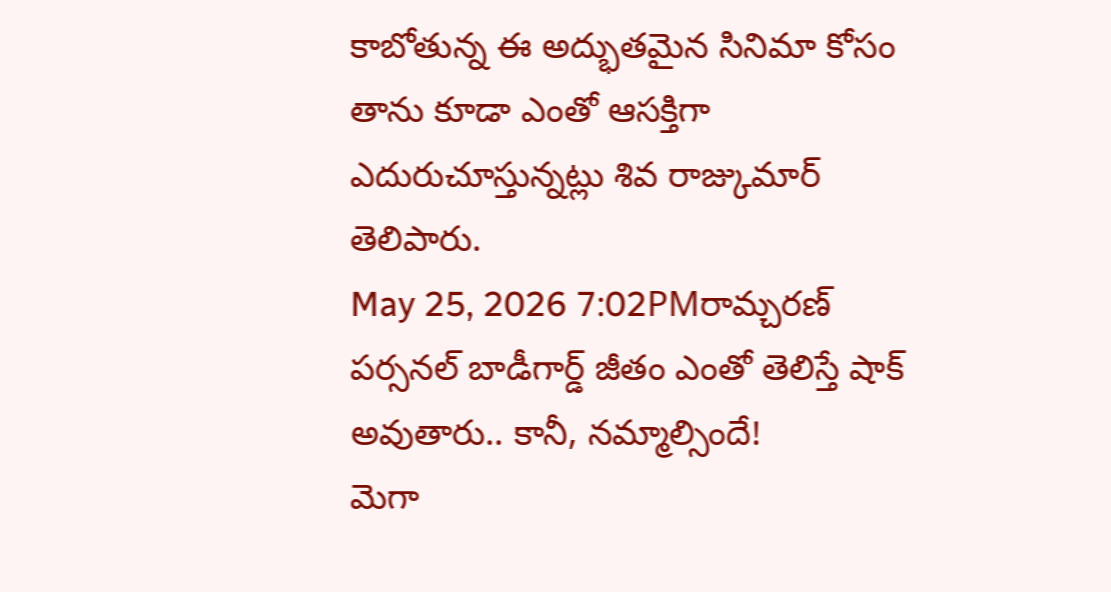కాబోతున్న ఈ అద్భుతమైన సినిమా కోసం తాను కూడా ఎంతో ఆసక్తిగా ఎదురుచూస్తున్నట్లు శివ రాజ్కుమార్ తెలిపారు.
May 25, 2026 7:02PMరామ్చరణ్ పర్సనల్ బాడీగార్డ్ జీతం ఎంతో తెలిస్తే షాక్ అవుతారు.. కానీ, నమ్మాల్సిందే!
మెగా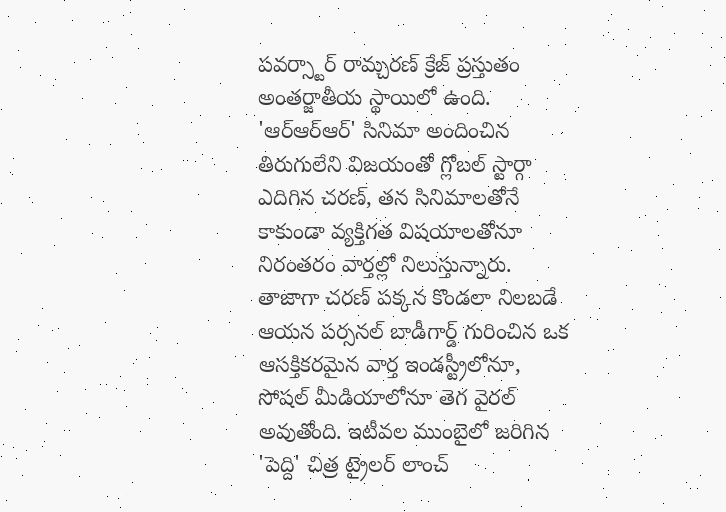పవర్స్టార్ రామ్చరణ్ క్రేజ్ ప్రస్తుతం అంతర్జాతీయ స్థాయిలో ఉంది. 'ఆర్ఆర్ఆర్' సినిమా అందించిన తిరుగులేని విజయంతో గ్లోబల్ స్టార్గా ఎదిగిన చరణ్, తన సినిమాలతోనే కాకుండా వ్యక్తిగత విషయాలతోనూ నిరంతరం వార్తల్లో నిలుస్తున్నారు. తాజాగా చరణ్ పక్కన కొండలా నిలబడే ఆయన పర్సనల్ బాడీగార్డ్ గురించిన ఒక ఆసక్తికరమైన వార్త ఇండస్ట్రీలోనూ, సోషల్ మీడియాలోనూ తెగ వైరల్ అవుతోంది. ఇటీవల ముంబైలో జరిగిన 'పెద్ది' చిత్ర ట్రైలర్ లాంచ్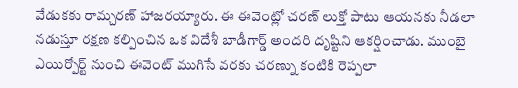వేడుకకు రామ్చరణ్ హాజరయ్యారు. ఈ ఈవెంట్లో చరణ్ లుక్తో పాటు ఆయనకు నీడలా నడుస్తూ రక్షణ కల్పించిన ఒక విదేశీ బాడీగార్డ్ అందరి దృష్టిని ఆకర్షించాడు. ముంబై ఎయిర్పోర్ట్ నుంచి ఈవెంట్ ముగిసే వరకు చరణ్ను కంటికి రెప్పలా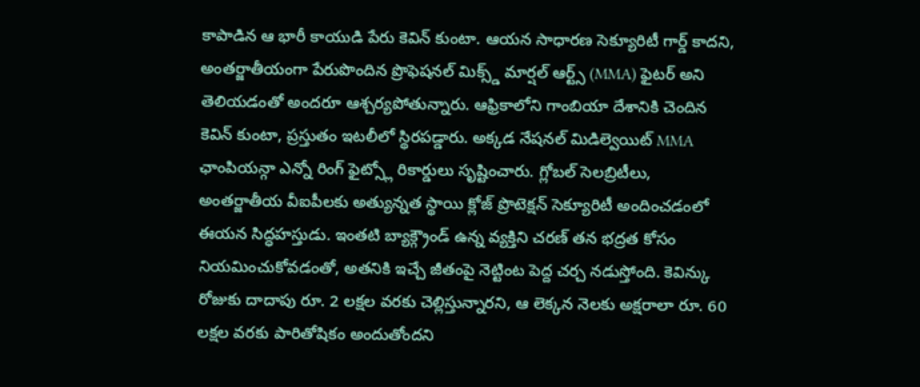కాపాడిన ఆ భారీ కాయుడి పేరు కెవిన్ కుంటా. ఆయన సాధారణ సెక్యూరిటీ గార్డ్ కాదని, అంతర్జాతీయంగా పేరుపొందిన ప్రొఫెషనల్ మిక్స్డ్ మార్షల్ ఆర్ట్స్ (MMA) ఫైటర్ అని తెలియడంతో అందరూ ఆశ్చర్యపోతున్నారు. ఆఫ్రికాలోని గాంబియా దేశానికి చెందిన కెవిన్ కుంటా, ప్రస్తుతం ఇటలీలో స్థిరపడ్డారు. అక్కడ నేషనల్ మిడిల్వెయిట్ MMA ఛాంపియన్గా ఎన్నో రింగ్ ఫైట్స్లో రికార్డులు సృష్టించారు. గ్లోబల్ సెలబ్రిటీలు, అంతర్జాతీయ వీఐపీలకు అత్యున్నత స్థాయి క్లోజ్ ప్రొటెక్షన్ సెక్యూరిటీ అందించడంలో ఈయన సిద్ధహస్తుడు. ఇంతటి బ్యాక్గ్రౌండ్ ఉన్న వ్యక్తిని చరణ్ తన భద్రత కోసం నియమించుకోవడంతో, అతనికి ఇచ్చే జీతంపై నెట్టింట పెద్ద చర్చ నడుస్తోంది. కెవిన్కు రోజుకు దాదాపు రూ. 2 లక్షల వరకు చెల్లిస్తున్నారని, ఆ లెక్కన నెలకు అక్షరాలా రూ. 60 లక్షల వరకు పారితోషికం అందుతోందని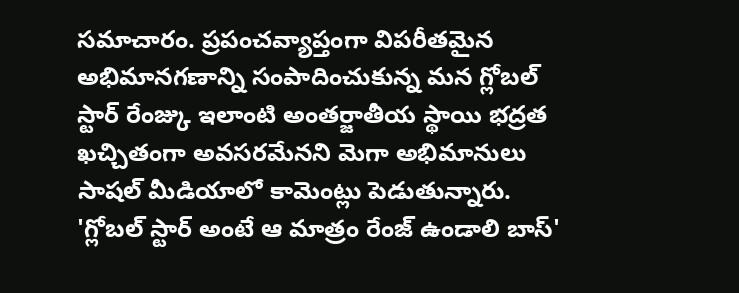సమాచారం. ప్రపంచవ్యాప్తంగా విపరీతమైన అభిమానగణాన్ని సంపాదించుకున్న మన గ్లోబల్ స్టార్ రేంజ్కు ఇలాంటి అంతర్జాతీయ స్థాయి భద్రత ఖచ్చితంగా అవసరమేనని మెగా అభిమానులు సాషల్ మీడియాలో కామెంట్లు పెడుతున్నారు. 'గ్లోబల్ స్టార్ అంటే ఆ మాత్రం రేంజ్ ఉండాలి బాస్'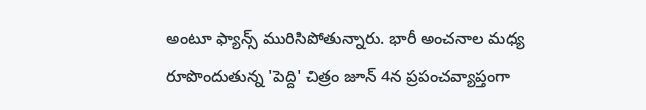అంటూ ఫ్యాన్స్ మురిసిపోతున్నారు. భారీ అంచనాల మధ్య రూపొందుతున్న 'పెద్ది' చిత్రం జూన్ 4న ప్రపంచవ్యాప్తంగా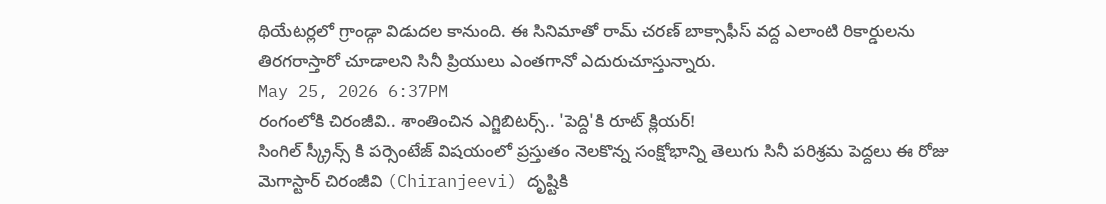థియేటర్లలో గ్రాండ్గా విడుదల కానుంది. ఈ సినిమాతో రామ్ చరణ్ బాక్సాఫీస్ వద్ద ఎలాంటి రికార్డులను తిరగరాస్తారో చూడాలని సినీ ప్రియులు ఎంతగానో ఎదురుచూస్తున్నారు.
May 25, 2026 6:37PM
రంగంలోకి చిరంజీవి.. శాంతించిన ఎగ్జిబిటర్స్.. 'పెద్ది'కి రూట్ క్లియర్!
సింగిల్ స్క్రీన్స్ కి పర్సెంటేజ్ విషయంలో ప్రస్తుతం నెలకొన్న సంక్షోభాన్ని తెలుగు సినీ పరిశ్రమ పెద్దలు ఈ రోజు మెగాస్టార్ చిరంజీవి (Chiranjeevi) దృష్టికి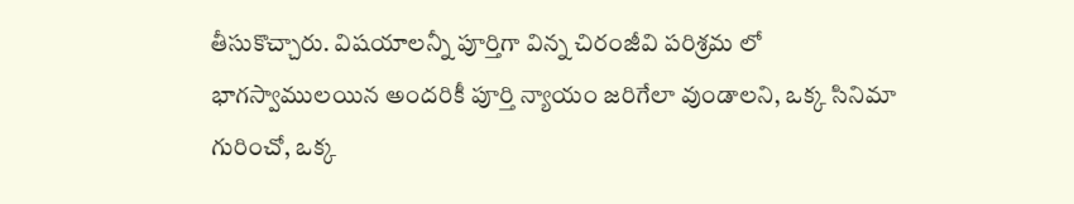తీసుకొచ్చారు. విషయాలన్నీ పూర్తిగా విన్న చిరంజీవి పరిశ్రమ లో భాగస్వాములయిన అందరికీ పూర్తి న్యాయం జరిగేలా వుండాలని, ఒక్క సినిమా గురించో, ఒక్క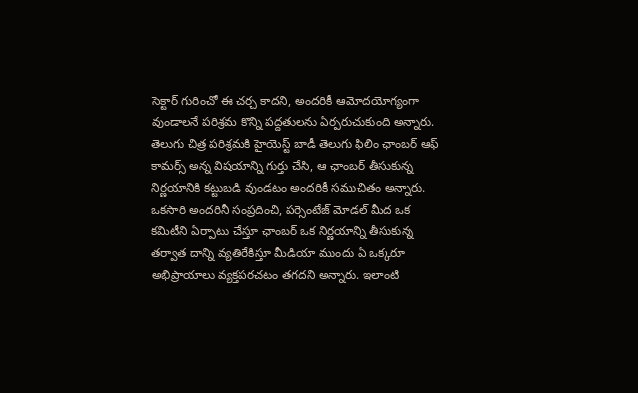సెక్టార్ గురించో ఈ చర్చ కాదని, అందరికీ ఆమోదయోగ్యంగా వుండాలనే పరిశ్రమ కొన్ని పద్దతులను ఏర్పరుచుకుంది అన్నారు. తెలుగు చిత్ర పరిశ్రమకి హైయెస్ట్ బాడీ తెలుగు ఫిలిం ఛాంబర్ ఆఫ్ కామర్స్ అన్న విషయాన్ని గుర్తు చేసి, ఆ ఛాంబర్ తీసుకున్న నిర్ణయానికి కట్టుబడి వుండటం అందరికీ సముచితం అన్నారు. ఒకసారి అందరినీ సంప్రదించి, పర్సెంటేజ్ మోడల్ మీద ఒక కమిటీని ఏర్పాటు చేస్తూ ఛాంబర్ ఒక నిర్ణయాన్ని తీసుకున్న తర్వాత దాన్ని వ్యతిరేకిస్తూ మీడియా ముందు ఏ ఒక్కరూ అభిప్రాయాలు వ్యక్తపరచటం తగదని అన్నారు. ఇలాంటి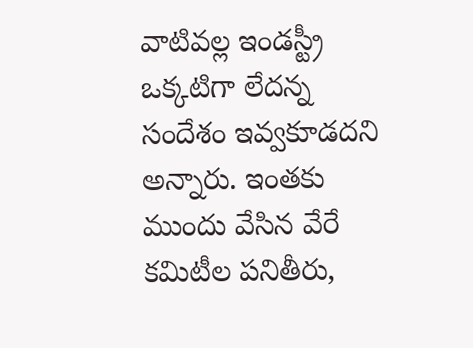వాటివల్ల ఇండస్ట్రీ ఒక్కటిగా లేదన్న సందేశం ఇవ్వకూడదని అన్నారు. ఇంతకు ముందు వేసిన వేరే కమిటీల పనితీరు,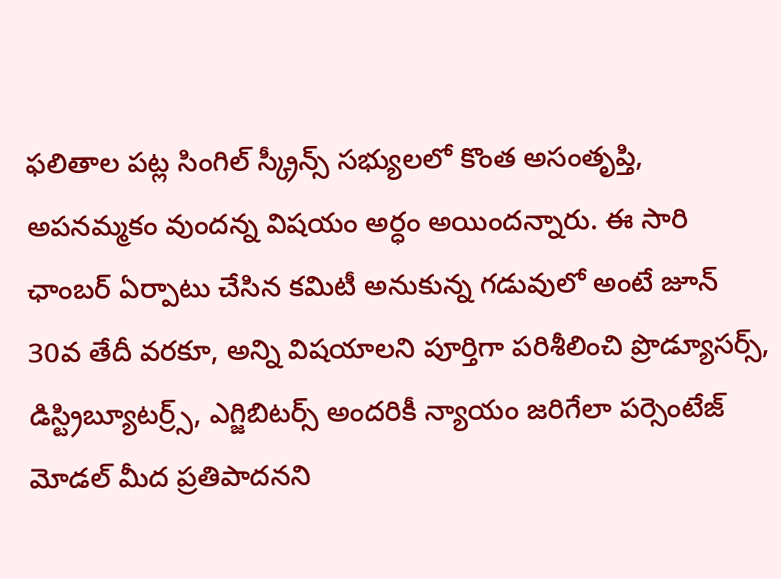ఫలితాల పట్ల సింగిల్ స్క్రీన్స్ సభ్యులలో కొంత అసంతృప్తి, అపనమ్మకం వుందన్న విషయం అర్ధం అయిందన్నారు. ఈ సారి ఛాంబర్ ఏర్పాటు చేసిన కమిటీ అనుకున్న గడువులో అంటే జూన్ 30వ తేదీ వరకూ, అన్ని విషయాలని పూర్తిగా పరిశీలించి ప్రొడ్యూసర్స్, డిస్ట్రిబ్యూటర్ర్స్, ఎగ్జిబిటర్స్ అందరికీ న్యాయం జరిగేలా పర్సెంటేజ్ మోడల్ మీద ప్రతిపాదనని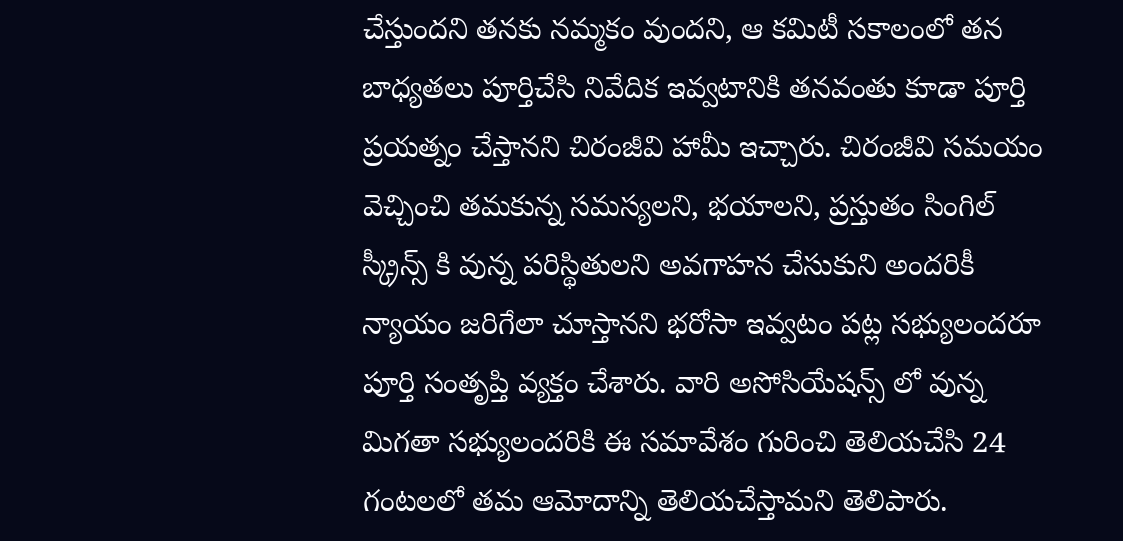చేస్తుందని తనకు నమ్మకం వుందని, ఆ కమిటీ సకాలంలో తన బాధ్యతలు పూర్తిచేసి నివేదిక ఇవ్వటానికి తనవంతు కూడా పూర్తి ప్రయత్నం చేస్తానని చిరంజీవి హామీ ఇచ్చారు. చిరంజీవి సమయం వెచ్చించి తమకున్న సమస్యలని, భయాలని, ప్రస్తుతం సింగిల్ స్క్రీన్స్ కి వున్న పరిస్థితులని అవగాహన చేసుకుని అందరికీ న్యాయం జరిగేలా చూస్తానని భరోసా ఇవ్వటం పట్ల సభ్యులందరూ పూర్తి సంతృప్తి వ్యక్తం చేశారు. వారి అసోసియేషన్స్ లో వున్న మిగతా సభ్యులందరికి ఈ సమావేశం గురించి తెలియచేసి 24 గంటలలో తమ ఆమోదాన్ని తెలియచేస్తామని తెలిపారు.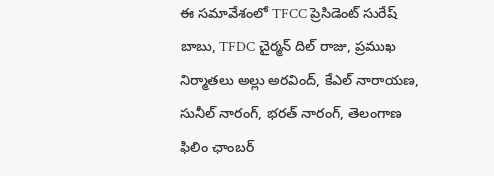ఈ సమావేశంలో TFCC ప్రెసిడెంట్ సురేష్ బాబు, TFDC చైర్మన్ దిల్ రాజు, ప్రముఖ నిర్మాతలు అల్లు అరవింద్, కేఎల్ నారాయణ, సునీల్ నారంగ్, భరత్ నారంగ్, తెలంగాణ ఫిలిం ఛాంబర్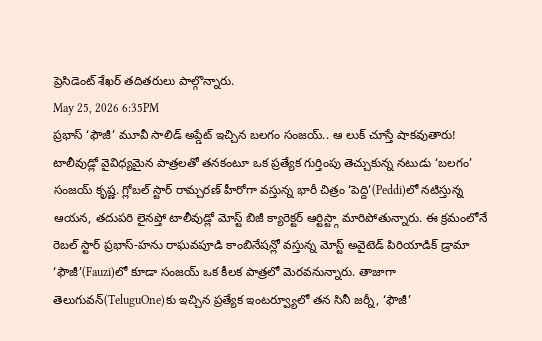ప్రెసిడెంట్ శేఖర్ తదితరులు పాల్గొన్నారు.
May 25, 2026 6:35PM
ప్రభాస్ ‘ఫౌజీ’ మూవీ సాలిడ్ అప్డేట్ ఇచ్చిన బలగం సంజయ్.. ఆ లుక్ చూస్తే షాకవుతారు!
టాలీవుడ్లో వైవిధ్యమైన పాత్రలతో తనకంటూ ఒక ప్రత్యేక గుర్తింపు తెచ్చుకున్న నటుడు ‘బలగం’ సంజయ్ కృష్ణ. గ్లోబల్ స్టార్ రామ్చరణ్ హీరోగా వస్తున్న భారీ చిత్రం ‘పెద్ది’(Peddi)లో నటిస్తున్న ఆయన, తదుపరి లైనప్తో టాలీవుడ్లో మోస్ట్ బిజీ క్యారెక్టర్ ఆర్టిస్ట్గా మారిపోతున్నారు. ఈ క్రమంలోనే రెబల్ స్టార్ ప్రభాస్-హను రాఘవపూడి కాంబినేషన్లో వస్తున్న మోస్ట్ అవైటెడ్ పిరియాడిక్ డ్రామా ‘ఫౌజీ’(Fauzi)లో కూడా సంజయ్ ఒక కీలక పాత్రలో మెరవనున్నారు. తాజాగా తెలుగువన్(TeluguOne)కు ఇచ్చిన ప్రత్యేక ఇంటర్వ్యూలో తన సినీ జర్నీ, ‘ఫౌజీ’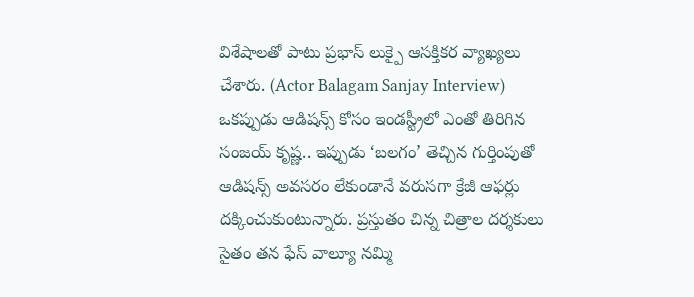విశేషాలతో పాటు ప్రభాస్ లుక్పై ఆసక్తికర వ్యాఖ్యలు చేశారు. (Actor Balagam Sanjay Interview) ఒకప్పుడు ఆడిషన్స్ కోసం ఇండస్ట్రీలో ఎంతో తిరిగిన సంజయ్ కృష్ణ.. ఇప్పుడు ‘బలగం’ తెచ్చిన గుర్తింపుతో ఆడిషన్స్ అవసరం లేకుండానే వరుసగా క్రేజీ ఆఫర్లు దక్కించుకుంటున్నారు. ప్రస్తుతం చిన్న చిత్రాల దర్శకులు సైతం తన ఫేస్ వాల్యూ నమ్మి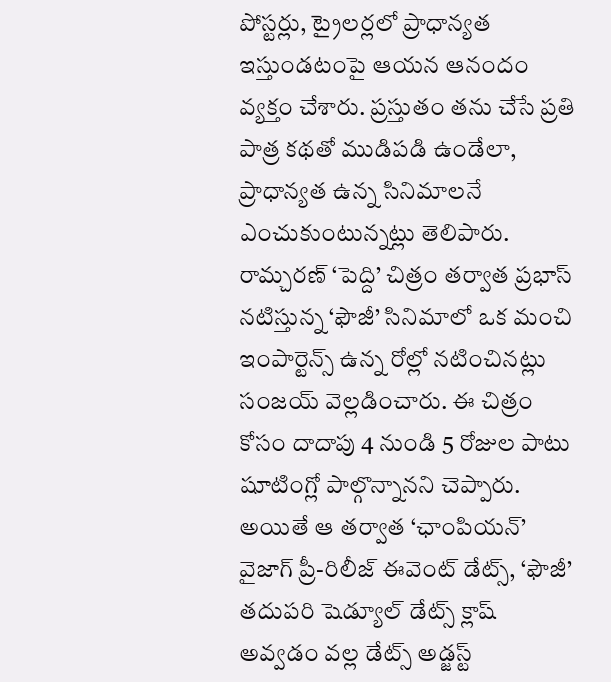పోస్టర్లు, ట్రైలర్లలో ప్రాధాన్యత ఇస్తుండటంపై ఆయన ఆనందం వ్యక్తం చేశారు. ప్రస్తుతం తను చేసే ప్రతి పాత్ర కథతో ముడిపడి ఉండేలా, ప్రాధాన్యత ఉన్న సినిమాలనే ఎంచుకుంటున్నట్లు తెలిపారు. రామ్చరణ్ ‘పెద్ది’ చిత్రం తర్వాత ప్రభాస్ నటిస్తున్న ‘ఫౌజీ’ సినిమాలో ఒక మంచి ఇంపార్టెన్స్ ఉన్న రోల్లో నటించినట్లు సంజయ్ వెల్లడించారు. ఈ చిత్రం కోసం దాదాపు 4 నుండి 5 రోజుల పాటు షూటింగ్లో పాల్గొన్నానని చెప్పారు. అయితే ఆ తర్వాత ‘ఛాంపియన్’ వైజాగ్ ప్రీ-రిలీజ్ ఈవెంట్ డేట్స్, ‘ఫౌజీ’ తదుపరి షెడ్యూల్ డేట్స్ క్లాష్ అవ్వడం వల్ల డేట్స్ అడ్జస్ట్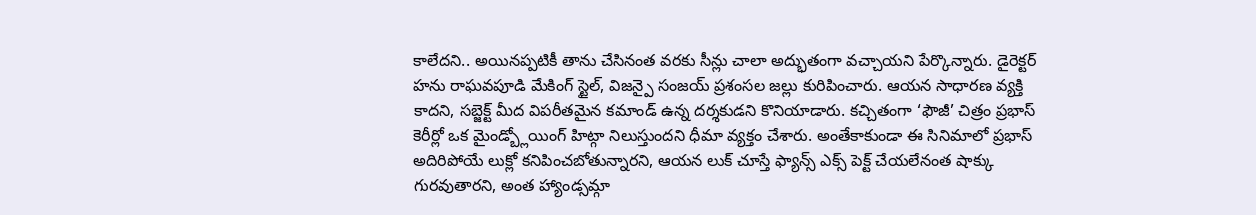కాలేదని.. అయినప్పటికీ తాను చేసినంత వరకు సీన్లు చాలా అద్భుతంగా వచ్చాయని పేర్కొన్నారు. డైరెక్టర్ హను రాఘవపూడి మేకింగ్ స్టైల్, విజన్పై సంజయ్ ప్రశంసల జల్లు కురిపించారు. ఆయన సాధారణ వ్యక్తి కాదని, సబ్జెక్ట్ మీద విపరీతమైన కమాండ్ ఉన్న దర్శకుడని కొనియాడారు. కచ్చితంగా ‘ఫౌజీ’ చిత్రం ప్రభాస్ కెరీర్లో ఒక మైండ్బ్లోయింగ్ హిట్గా నిలుస్తుందని ధీమా వ్యక్తం చేశారు. అంతేకాకుండా ఈ సినిమాలో ప్రభాస్ అదిరిపోయే లుక్లో కనిపించబోతున్నారని, ఆయన లుక్ చూస్తే ఫ్యాన్స్ ఎక్స్ పెక్ట్ చేయలేనంత షాక్కు గురవుతారని, అంత హ్యాండ్సమ్గా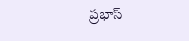ప్రభాస్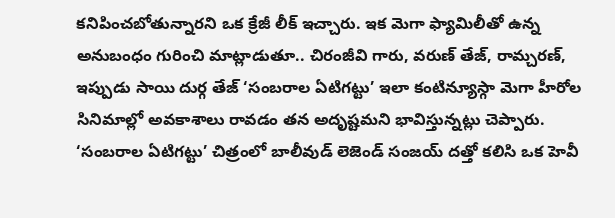కనిపించబోతున్నారని ఒక క్రేజీ లీక్ ఇచ్చారు. ఇక మెగా ఫ్యామిలీతో ఉన్న అనుబంధం గురించి మాట్లాడుతూ.. చిరంజీవి గారు, వరుణ్ తేజ్, రామ్చరణ్, ఇప్పుడు సాయి దుర్గ తేజ్ ‘సంబరాల ఏటిగట్టు’ ఇలా కంటిన్యూస్గా మెగా హీరోల సినిమాల్లో అవకాశాలు రావడం తన అదృష్టమని భావిస్తున్నట్లు చెప్పారు. ‘సంబరాల ఏటిగట్టు’ చిత్రంలో బాలీవుడ్ లెజెండ్ సంజయ్ దత్తో కలిసి ఒక హెవీ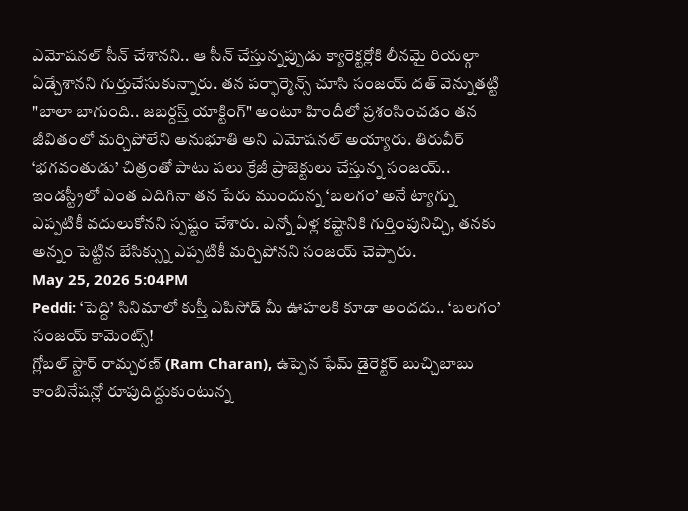ఎమోషనల్ సీన్ చేశానని.. ఆ సీన్ చేస్తున్నప్పుడు క్యారెక్టర్లోకి లీనమై రియల్గా ఏడ్చేశానని గుర్తుచేసుకున్నారు. తన పర్ఫార్మెన్స్ చూసి సంజయ్ దత్ వెన్నుతట్టి "బాలా బాగుంది.. జబర్దస్త్ యాక్టింగ్" అంటూ హిందీలో ప్రశంసించడం తన జీవితంలో మర్చిపోలేని అనుభూతి అని ఎమోషనల్ అయ్యారు. తిరువీర్ ‘భగవంతుడు’ చిత్రంతో పాటు పలు క్రేజీ ప్రాజెక్టులు చేస్తున్న సంజయ్.. ఇండస్ట్రీలో ఎంత ఎదిగినా తన పేరు ముందున్న ‘బలగం’ అనే ట్యాగ్ను ఎప్పటికీ వదులుకోనని స్పష్టం చేశారు. ఎన్నో ఏళ్ల కష్టానికి గుర్తింపునిచ్చి, తనకు అన్నం పెట్టిన బేసిక్స్ను ఎప్పటికీ మర్చిపోనని సంజయ్ చెప్పారు.
May 25, 2026 5:04PM
Peddi: ‘పెద్ది’ సినిమాలో కుస్తీ ఎపిసోడ్ మీ ఊహలకి కూడా అందదు.. ‘బలగం’ సంజయ్ కామెంట్స్!
గ్లోబల్ స్టార్ రామ్చరణ్ (Ram Charan), ఉప్పెన ఫేమ్ డైరెక్టర్ బుచ్చిబాబు కాంబినేషన్లో రూపుదిద్దుకుంటున్న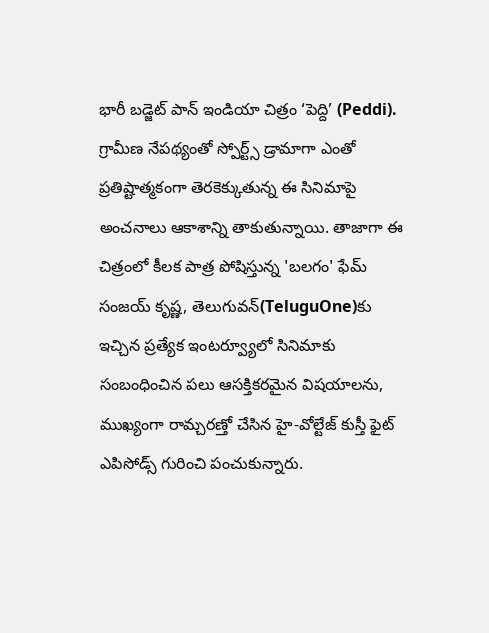భారీ బడ్జెట్ పాన్ ఇండియా చిత్రం ‘పెద్ది’ (Peddi). గ్రామీణ నేపథ్యంతో స్పోర్ట్స్ డ్రామాగా ఎంతో ప్రతిష్టాత్మకంగా తెరకెక్కుతున్న ఈ సినిమాపై అంచనాలు ఆకాశాన్ని తాకుతున్నాయి. తాజాగా ఈ చిత్రంలో కీలక పాత్ర పోషిస్తున్న 'బలగం' ఫేమ్ సంజయ్ కృష్ణ, తెలుగువన్(TeluguOne)కు ఇచ్చిన ప్రత్యేక ఇంటర్వ్యూలో సినిమాకు సంబంధించిన పలు ఆసక్తికరమైన విషయాలను, ముఖ్యంగా రామ్చరణ్తో చేసిన హై-వోల్టేజ్ కుస్తీ ఫైట్ ఎపిసోడ్స్ గురించి పంచుకున్నారు.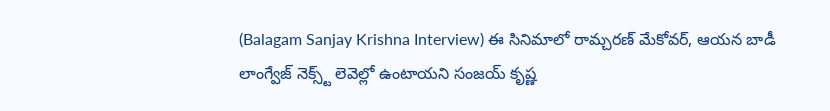(Balagam Sanjay Krishna Interview) ఈ సినిమాలో రామ్చరణ్ మేకోవర్, ఆయన బాడీ లాంగ్వేజ్ నెక్స్ట్ లెవెల్లో ఉంటాయని సంజయ్ కృష్ణ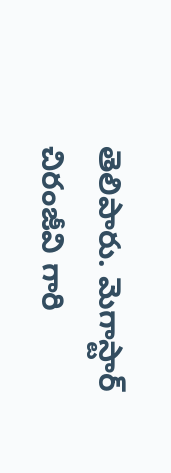తెలిపారు. మెగాస్టార్ చిరంజీవి గారి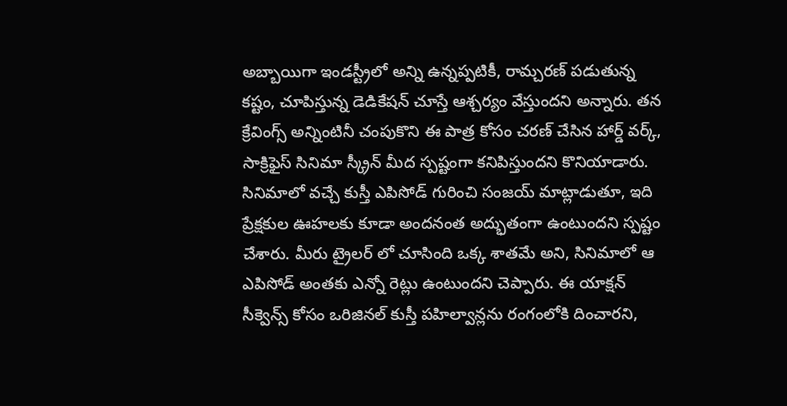అబ్బాయిగా ఇండస్ట్రీలో అన్ని ఉన్నప్పటికీ, రామ్చరణ్ పడుతున్న కష్టం, చూపిస్తున్న డెడికేషన్ చూస్తే ఆశ్చర్యం వేస్తుందని అన్నారు. తన క్రేవింగ్స్ అన్నింటినీ చంపుకొని ఈ పాత్ర కోసం చరణ్ చేసిన హార్డ్ వర్క్, సాక్రిఫైస్ సినిమా స్క్రీన్ మీద స్పష్టంగా కనిపిస్తుందని కొనియాడారు. సినిమాలో వచ్చే కుస్తీ ఎపిసోడ్ గురించి సంజయ్ మాట్లాడుతూ, ఇది ప్రేక్షకుల ఊహలకు కూడా అందనంత అద్భుతంగా ఉంటుందని స్పష్టం చేశారు. మీరు ట్రైలర్ లో చూసింది ఒక్క శాతమే అని, సినిమాలో ఆ ఎపిసోడ్ అంతకు ఎన్నో రెట్లు ఉంటుందని చెప్పారు. ఈ యాక్షన్ సీక్వెన్స్ కోసం ఒరిజినల్ కుస్తీ పహిల్వాన్లను రంగంలోకి దించారని,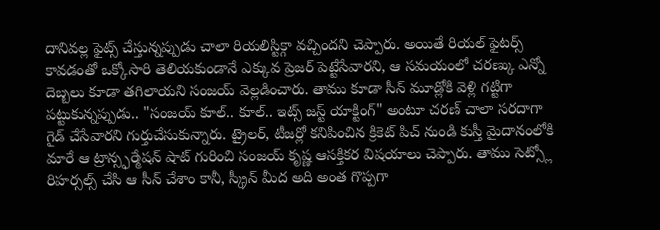దానివల్ల ఫైట్స్ చేస్తున్నప్పుడు చాలా రియలిస్టిక్గా వచ్చిందని చెప్పారు. అయితే రియల్ ఫైటర్స్ కావడంతో ఒక్కోసారి తెలియకుండానే ఎక్కువ ప్రెజర్ పెట్టేసేవారని, ఆ సమయంలో చరణ్కు ఎన్నో దెబ్బలు కూడా తగిలాయని సంజయ్ వెల్లడించారు. తాము కూడా సీన్ మూడ్లోకి వెళ్లి గట్టిగా పట్టుకున్నప్పుడు.. "సంజయ్ కూల్.. కూల్.. ఇట్స్ జస్ట్ యాక్టింగ్" అంటూ చరణ్ చాలా సరదాగా గైడ్ చేసేవారని గుర్తుచేసుకున్నారు. ట్రైలర్, టీజర్లో కనిపించిన క్రికెట్ పిచ్ నుండి కుస్తీ మైదానంలోకి మారే ఆ ట్రాన్స్ఫర్మేషన్ షాట్ గురించి సంజయ్ కృష్ణ ఆసక్తికర విషయాలు చెప్పారు. తాము సెట్స్లో రిహర్సల్స్ చేసి ఆ సీన్ చేశాం కానీ, స్క్రీన్ మీద అది అంత గొప్పగా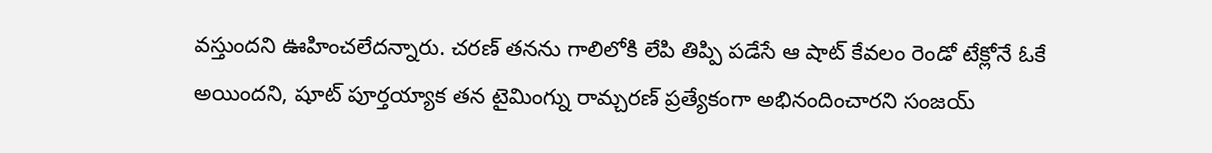వస్తుందని ఊహించలేదన్నారు. చరణ్ తనను గాలిలోకి లేపి తిప్పి పడేసే ఆ షాట్ కేవలం రెండో టేక్లోనే ఓకే అయిందని, షూట్ పూర్తయ్యాక తన టైమింగ్ను రామ్చరణ్ ప్రత్యేకంగా అభినందించారని సంజయ్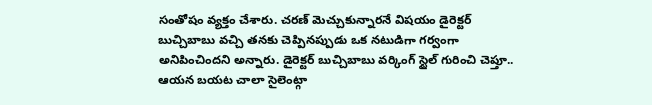సంతోషం వ్యక్తం చేశారు. చరణ్ మెచ్చుకున్నారనే విషయం డైరెక్టర్ బుచ్చిబాబు వచ్చి తనకు చెప్పినప్పుడు ఒక నటుడిగా గర్వంగా అనిపించిందని అన్నారు. డైరెక్టర్ బుచ్చిబాబు వర్కింగ్ స్టైల్ గురించి చెప్తూ.. ఆయన బయట చాలా సైలెంట్గా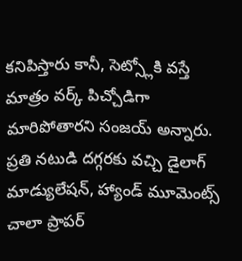కనిపిస్తారు కానీ, సెట్స్లోకి వస్తే మాత్రం వర్క్ పిచ్చోడిగా మారిపోతారని సంజయ్ అన్నారు. ప్రతి నటుడి దగ్గరకు వచ్చి డైలాగ్ మాడ్యులేషన్, హ్యాండ్ మూమెంట్స్ చాలా ప్రాపర్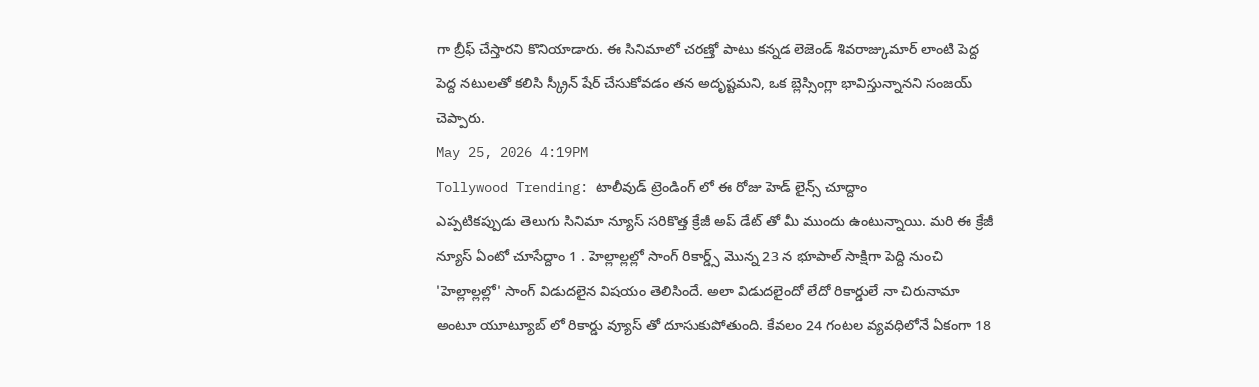గా బ్రీఫ్ చేస్తారని కొనియాడారు. ఈ సినిమాలో చరణ్తో పాటు కన్నడ లెజెండ్ శివరాజ్కుమార్ లాంటి పెద్ద పెద్ద నటులతో కలిసి స్క్రీన్ షేర్ చేసుకోవడం తన అదృష్టమని, ఒక బ్లెస్సింగ్లా భావిస్తున్నానని సంజయ్ చెప్పారు.
May 25, 2026 4:19PM
Tollywood Trending: టాలీవుడ్ ట్రెండింగ్ లో ఈ రోజు హెడ్ లైన్స్ చూద్దాం
ఎప్పటికప్పుడు తెలుగు సినిమా న్యూస్ సరికొత్త క్రేజీ అప్ డేట్ తో మీ ముందు ఉంటున్నాయి. మరి ఈ క్రేజీ న్యూస్ ఏంటో చూసేద్దాం 1 . హెల్లాల్లల్లో సాంగ్ రికార్డ్స్ మొన్న 23 న భూపాల్ సాక్షిగా పెద్ది నుంచి 'హెల్లాల్లల్లో' సాంగ్ విడుదలైన విషయం తెలిసిందే. అలా విడుదలైందో లేదో రికార్డులే నా చిరునామా అంటూ యూట్యూబ్ లో రికార్డు వ్యూస్ తో దూసుకుపోతుంది. కేవలం 24 గంటల వ్యవధిలోనే ఏకంగా 18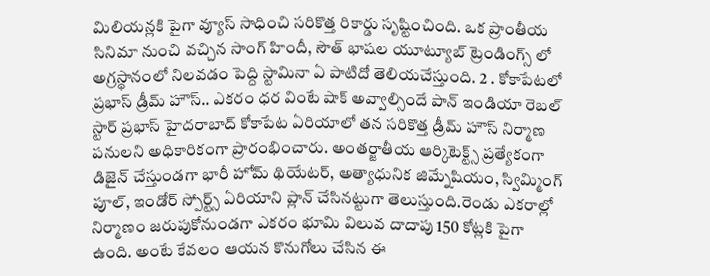మిలియన్లకి పైగా వ్యూస్ సాధించి సరికొత్త రికార్డు సృష్టించింది. ఒక ప్రాంతీయ సినిమా నుంచి వచ్చిన సాంగ్ హిందీ, సౌత్ భాషల యూట్యూబ్ ట్రెండింగ్స్ లో అగ్రస్థానంలో నిలవడం పెద్ది స్టామినా ఏ పాటిదో తెలియచేస్తుంది. 2 . కోకాపేటలో ప్రభాస్ డ్రీమ్ హౌస్.. ఎకరం ధర వింటే షాక్ అవ్వాల్సిందే పాన్ ఇండియా రెబల్ స్టార్ ప్రభాస్ హైదరాబాద్ కోకాపేట ఏరియాలో తన సరికొత్త డ్రీమ్ హౌస్ నిర్మాణ పనులని అధికారికంగా ప్రారంభించారు. అంతర్జాతీయ ఆర్కిటెక్ట్స్ ప్రత్యేకంగా డిజైన్ చేస్తుండగా భారీ హోమ్ థియేటర్, అత్యాధునిక జిమ్నేషియం, స్విమ్మింగ్ పూల్, ఇండోర్ స్పోర్ట్స్ ఏరియాని ప్లాన్ చేసినట్టుగా తెలుస్తుంది.రెండు ఎకరాల్లో నిర్మాణం జరుపుకోనుండగా ఎకరం భూమి విలువ దాదాపు 150 కోట్లకి పైగా ఉంది. అంటే కేవలం ఆయన కొనుగోలు చేసిన ఈ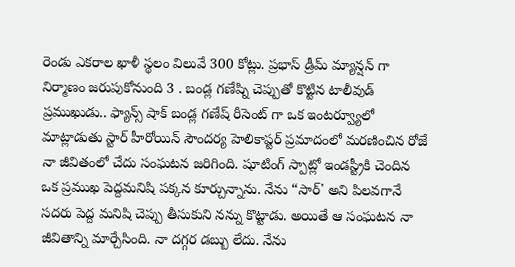రెండు ఎకరాల ఖాళీ స్థలం విలువే 300 కోట్లు. ప్రభాస్ డ్రీమ్ మ్యాన్షన్ గా నిర్మాణం జరుపుకోనుంది 3 . బండ్ల గణేష్ని చెప్పుతో కొట్టిన టాలీవుడ్ ప్రముఖుడు.. ఫ్యాన్స్ షాక్ బండ్ల గణేష్ రీసెంట్ గా ఒక ఇంటర్వ్యూలో మాట్లాడుతు స్టార్ హీరోయిన్ సౌందర్య హెలికాప్టర్ ప్రమాదంలో మరణించిన రోజే నా జీవితంలో చేదు సంఘటన జరిగింది. షూటింగ్ స్పాట్లో ఇండస్ట్రీకి చెందిన ఒక ప్రముఖ పెద్దమనిషి పక్కన కూర్చున్నాను. నేను “సార్' అని పిలవగానే సదరు పెద్ద మనిషి చెప్పు తీసుకుని నన్ను కొట్టాడు. అయితే ఆ సంఘటన నా జీవితాన్ని మార్చేసింది. నా దగ్గర డబ్బు లేదు. నేను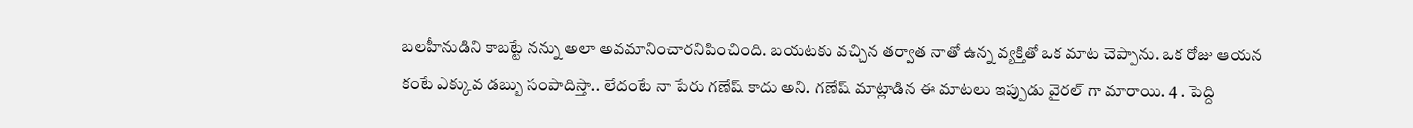బలహీనుడిని కాబట్టే నన్ను అలా అవమానించారనిపించింది. బయటకు వచ్చిన తర్వాత నాతో ఉన్న వ్యక్తితో ఒక మాట చెప్పాను. ఒక రోజు ఆయన కంటే ఎక్కువ డబ్బు సంపాదిస్తా.. లేదంటే నా పేరు గణేష్ కాదు అని. గణేష్ మాట్లాడిన ఈ మాటలు ఇప్పుడు వైరల్ గా మారాయి. 4 . పెద్ది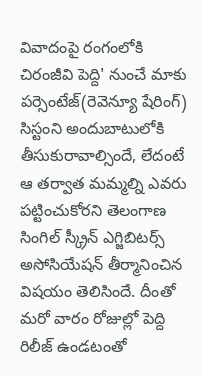వివాదంపై రంగంలోకి చిరంజీవి పెద్ది' నుంచే మాకు పర్సెంటేజ్(రెవెన్యూ షేరింగ్) సిస్టంని అందుబాటులోకి తీసుకురావాల్సిందే, లేదంటే ఆ తర్వాత మమ్మల్ని ఎవరు పట్టించుకోరని తెలంగాణ సింగిల్ స్క్రీన్ ఎగ్జిబిటర్స్ అసోసియేషన్ తీర్మానించిన విషయం తెలిసిందే. దీంతో మరో వారం రోజుల్లో పెద్ది రిలీజ్ ఉండటంతో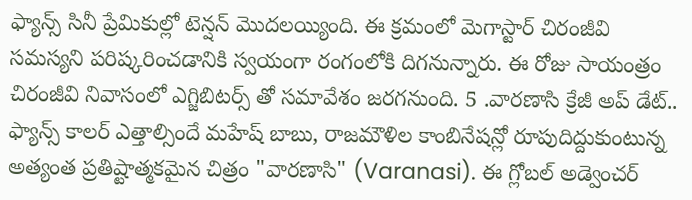ఫ్యాన్స్ సినీ ప్రేమికుల్లో టెన్షన్ మొదలయ్యింది. ఈ క్రమంలో మెగాస్టార్ చిరంజీవి సమస్యని పరిష్కరించడానికి స్వయంగా రంగంలోకి దిగనున్నారు. ఈ రోజు సాయంత్రం చిరంజీవి నివాసంలో ఎగ్జిబిటర్స్ తో సమావేశం జరగనుంది. 5 .వారణాసి క్రేజీ అప్ డేట్.. ఫ్యాన్స్ కాలర్ ఎత్తాల్సిందే మహేష్ బాబు, రాజమౌళిల కాంబినేషన్లో రూపుదిద్దుకుంటున్న అత్యంత ప్రతిష్టాత్మకమైన చిత్రం "వారణాసి" (Varanasi). ఈ గ్లోబల్ అడ్వెంచర్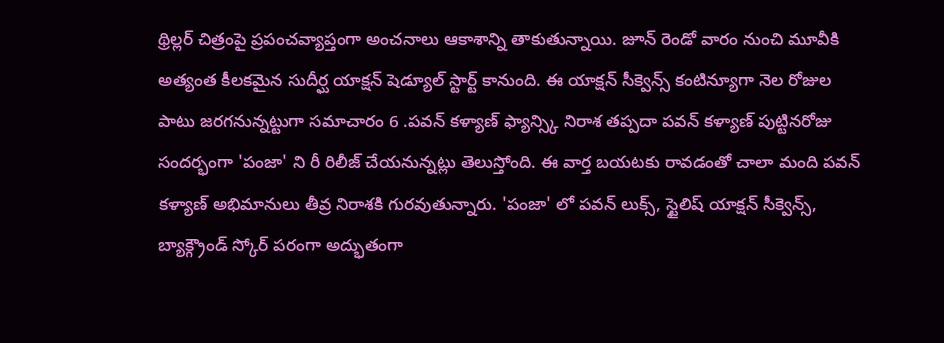థ్రిల్లర్ చిత్రంపై ప్రపంచవ్యాప్తంగా అంచనాలు ఆకాశాన్ని తాకుతున్నాయి. జూన్ రెండో వారం నుంచి మూవీకి అత్యంత కీలకమైన సుదీర్ఘ యాక్షన్ షెడ్యూల్ స్టార్ట్ కానుంది. ఈ యాక్షన్ సీక్వెన్స్ కంటిన్యూగా నెల రోజుల పాటు జరగనున్నట్టుగా సమాచారం 6 .పవన్ కళ్యాణ్ ఫ్యాన్స్కి నిరాశ తప్పదా పవన్ కళ్యాణ్ పుట్టినరోజు సందర్భంగా 'పంజా' ని రీ రిలీజ్ చేయనున్నట్లు తెలుస్తోంది. ఈ వార్త బయటకు రావడంతో చాలా మంది పవన్ కళ్యాణ్ అభిమానులు తీవ్ర నిరాశకి గురవుతున్నారు. 'పంజా' లో పవన్ లుక్స్, స్టైలిష్ యాక్షన్ సీక్వెన్స్, బ్యాక్గ్రౌండ్ స్కోర్ పరంగా అద్భుతంగా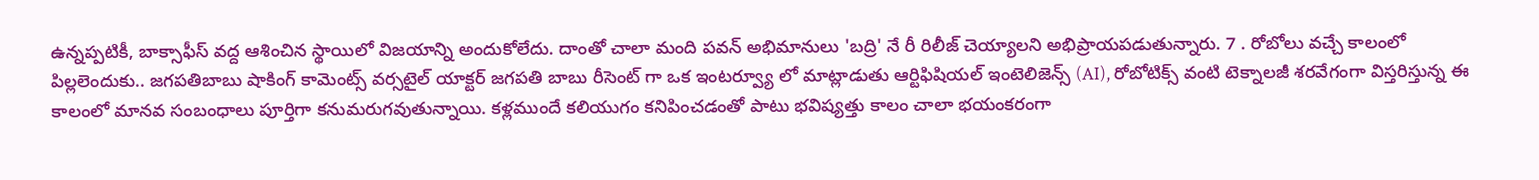ఉన్నప్పటికీ, బాక్సాఫీస్ వద్ద ఆశించిన స్థాయిలో విజయాన్ని అందుకోలేదు. దాంతో చాలా మంది పవన్ అభిమానులు 'బద్రి' నే రీ రిలీజ్ చెయ్యాలని అభిప్రాయపడుతున్నారు. 7 . రోబోలు వచ్చే కాలంలో పిల్లలెందుకు.. జగపతిబాబు షాకింగ్ కామెంట్స్ వర్సటైల్ యాక్టర్ జగపతి బాబు రీసెంట్ గా ఒక ఇంటర్వ్యూ లో మాట్లాడుతు ఆర్టిఫిషియల్ ఇంటెలిజెన్స్ (AI), రోబోటిక్స్ వంటి టెక్నాలజీ శరవేగంగా విస్తరిస్తున్న ఈ కాలంలో మానవ సంబంధాలు పూర్తిగా కనుమరుగవుతున్నాయి. కళ్లముందే కలియుగం కనిపించడంతో పాటు భవిష్యత్తు కాలం చాలా భయంకరంగా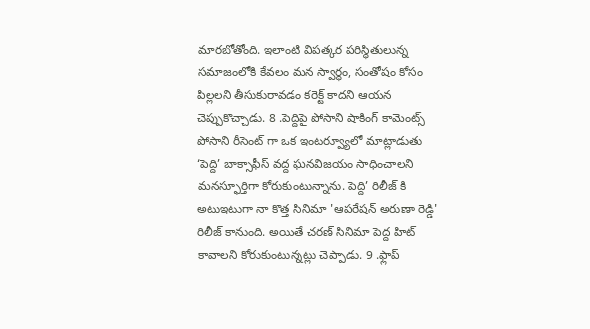మారబోతోంది. ఇలాంటి విపత్కర పరిస్థితులున్న సమాజంలోకి కేవలం మన స్వార్థం, సంతోషం కోసం పిల్లలని తీసుకురావడం కరెక్ట్ కాదని ఆయన చెప్పుకొచ్చాడు. 8 .పెద్దిపై పోసాని షాకింగ్ కామెంట్స్ పోసాని రీసెంట్ గా ఒక ఇంటర్వ్యూలో మాట్లాడుతు ‘పెద్ది’ బాక్సాఫీస్ వద్ద ఘనవిజయం సాధించాలని మనస్ఫూర్తిగా కోరుకుంటున్నాను. పెద్ది’ రిలీజ్ కి అటుఇటుగా నా కొత్త సినిమా 'ఆపరేషన్ అరుణా రెడ్డి' రిలీజ్ కానుంది. అయితే చరణ్ సినిమా పెద్ద హిట్ కావాలని కోరుకుంటున్నట్లు చెప్పాడు. 9 .ఫ్లాప్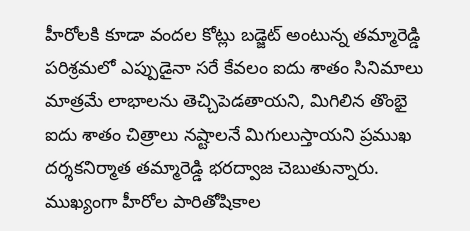హీరోలకి కూడా వందల కోట్లు బడ్జెట్ అంటున్న తమ్మారెడ్డి పరిశ్రమలో ఎప్పుడైనా సరే కేవలం ఐదు శాతం సినిమాలు మాత్రమే లాభాలను తెచ్చిపెడతాయని, మిగిలిన తొంభై ఐదు శాతం చిత్రాలు నష్టాలనే మిగులుస్తాయని ప్రముఖ దర్శకనిర్మాత తమ్మారెడ్డి భరద్వాజ చెబుతున్నారు. ముఖ్యంగా హీరోల పారితోషికాల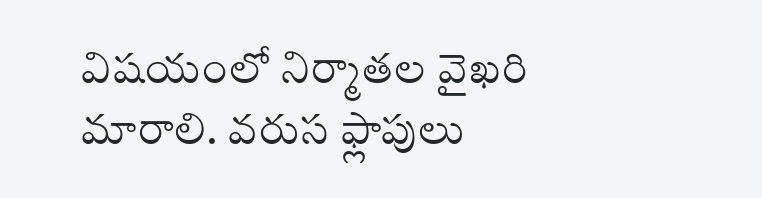విషయంలో నిర్మాతల వైఖరి మారాలి. వరుస ఫ్లాపులు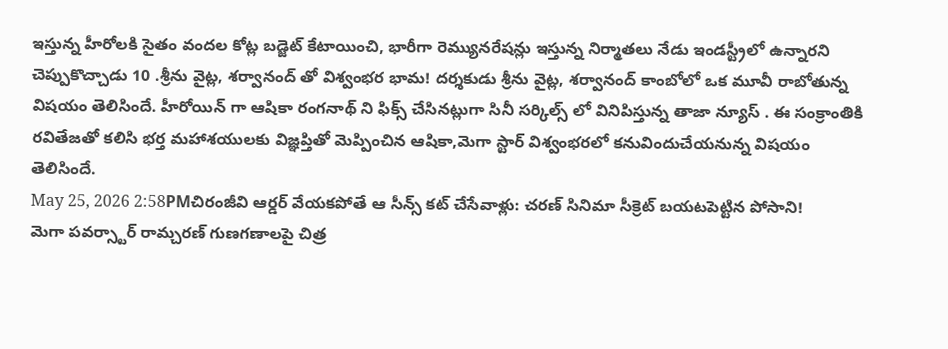ఇస్తున్న హీరోలకి సైతం వందల కోట్ల బడ్జెట్ కేటాయించి, భారీగా రెమ్యునరేషన్లు ఇస్తున్న నిర్మాతలు నేడు ఇండస్ట్రీలో ఉన్నారని చెప్పుకొచ్చాడు 10 .శ్రీను వైట్ల, శర్వానంద్ తో విశ్వంభర భామ! దర్శకుడు శ్రీను వైట్ల, శర్వానంద్ కాంబోలో ఒక మూవీ రాబోతున్న విషయం తెలిసిందే. హీరోయిన్ గా ఆషికా రంగనాథ్ ని ఫిక్స్ చేసినట్లుగా సినీ సర్కిల్స్ లో వినిపిస్తున్న తాజా న్యూస్ . ఈ సంక్రాంతికి రవితేజతో కలిసి భర్త మహాశయులకు విజ్ఞప్తితో మెప్పించిన ఆషికా,మెగా స్టార్ విశ్వంభరలో కనువిందుచేయనున్న విషయం తెలిసిందే.
May 25, 2026 2:58PMచిరంజీవి ఆర్డర్ వేయకపోతే ఆ సీన్స్ కట్ చేసేవాళ్లు: చరణ్ సినిమా సీక్రెట్ బయటపెట్టిన పోసాని!
మెగా పవర్స్టార్ రామ్చరణ్ గుణగణాలపై చిత్ర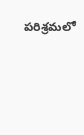పరిశ్రమలో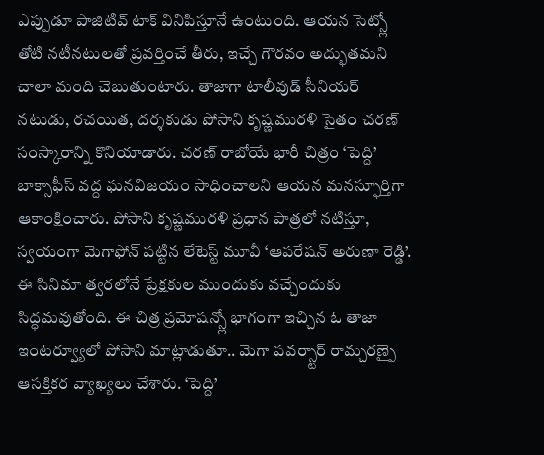ఎప్పుడూ పాజిటివ్ టాక్ వినిపిస్తూనే ఉంటుంది. ఆయన సెట్స్లో తోటి నటీనటులతో ప్రవర్తించే తీరు, ఇచ్చే గౌరవం అద్భుతమని చాలా మంది చెబుతుంటారు. తాజాగా టాలీవుడ్ సీనియర్ నటుడు, రచయిత, దర్శకుడు పోసాని కృష్ణమురళి సైతం చరణ్ సంస్కారాన్ని కొనియాడారు. చరణ్ రాబోయే భారీ చిత్రం ‘పెద్ది’ బాక్సాఫీస్ వద్ద ఘనవిజయం సాధించాలని ఆయన మనస్ఫూర్తిగా ఆకాంక్షించారు. పోసాని కృష్ణమురళి ప్రధాన పాత్రలో నటిస్తూ, స్వయంగా మెగాఫోన్ పట్టిన లేటెస్ట్ మూవీ ‘ఆపరేషన్ అరుణా రెడ్డి’. ఈ సినిమా త్వరలోనే ప్రేక్షకుల ముందుకు వచ్చేందుకు సిద్ధమవుతోంది. ఈ చిత్ర ప్రమోషన్స్లో భాగంగా ఇచ్చిన ఓ తాజా ఇంటర్వ్యూలో పోసాని మాట్లాడుతూ.. మెగా పవర్స్టార్ రామ్చరణ్పై ఆసక్తికర వ్యాఖ్యలు చేశారు. ‘పెద్ది’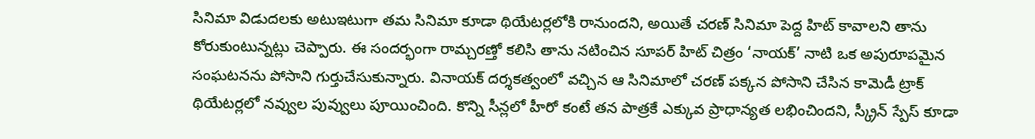సినిమా విడుదలకు అటుఇటుగా తమ సినిమా కూడా థియేటర్లలోకి రానుందని, అయితే చరణ్ సినిమా పెద్ద హిట్ కావాలని తాను కోరుకుంటున్నట్లు చెప్పారు. ఈ సందర్భంగా రామ్చరణ్తో కలిసి తాను నటించిన సూపర్ హిట్ చిత్రం ‘నాయక్’ నాటి ఒక అపురూపమైన సంఘటనను పోసాని గుర్తుచేసుకున్నారు. వినాయక్ దర్శకత్వంలో వచ్చిన ఆ సినిమాలో చరణ్ పక్కన పోసాని చేసిన కామెడీ ట్రాక్ థియేటర్లలో నవ్వుల పువ్వులు పూయించింది. కొన్ని సీన్లలో హీరో కంటే తన పాత్రకే ఎక్కువ ప్రాధాన్యత లభించిందని, స్క్రీన్ స్పేస్ కూడా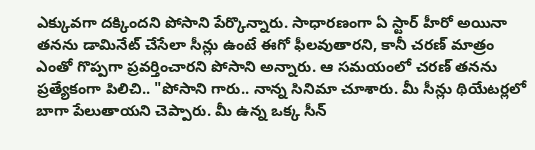ఎక్కువగా దక్కిందని పోసాని పేర్కొన్నారు. సాధారణంగా ఏ స్టార్ హీరో అయినా తనను డామినేట్ చేసేలా సీన్లు ఉంటే ఈగో ఫీలవుతారని, కానీ చరణ్ మాత్రం ఎంతో గొప్పగా ప్రవర్తించారని పోసాని అన్నారు. ఆ సమయంలో చరణ్ తనను ప్రత్యేకంగా పిలిచి.. "పోసాని గారు.. నాన్న సినిమా చూశారు. మీ సీన్లు థియేటర్లలో బాగా పేలుతాయని చెప్పారు. మీ ఉన్న ఒక్క సీన్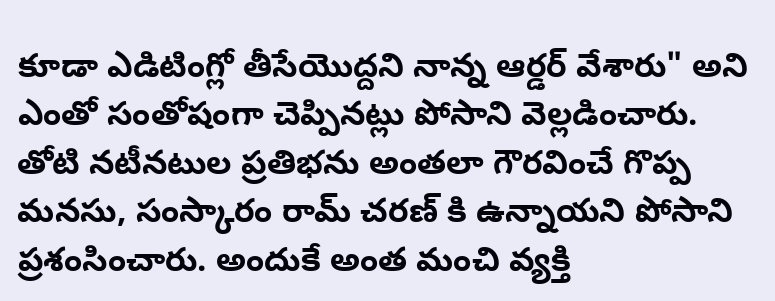కూడా ఎడిటింగ్లో తీసేయొద్దని నాన్న ఆర్డర్ వేశారు" అని ఎంతో సంతోషంగా చెప్పినట్లు పోసాని వెల్లడించారు. తోటి నటీనటుల ప్రతిభను అంతలా గౌరవించే గొప్ప మనసు, సంస్కారం రామ్ చరణ్ కి ఉన్నాయని పోసాని ప్రశంసించారు. అందుకే అంత మంచి వ్యక్తి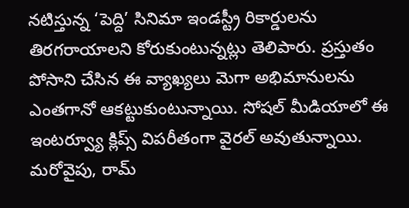నటిస్తున్న ‘పెద్ది’ సినిమా ఇండస్ట్రీ రికార్డులను తిరగరాయాలని కోరుకుంటున్నట్లు తెలిపారు. ప్రస్తుతం పోసాని చేసిన ఈ వ్యాఖ్యలు మెగా అభిమానులను ఎంతగానో ఆకట్టుకుంటున్నాయి. సోషల్ మీడియాలో ఈ ఇంటర్వ్యూ క్లిప్స్ విపరీతంగా వైరల్ అవుతున్నాయి. మరోవైపు, రామ్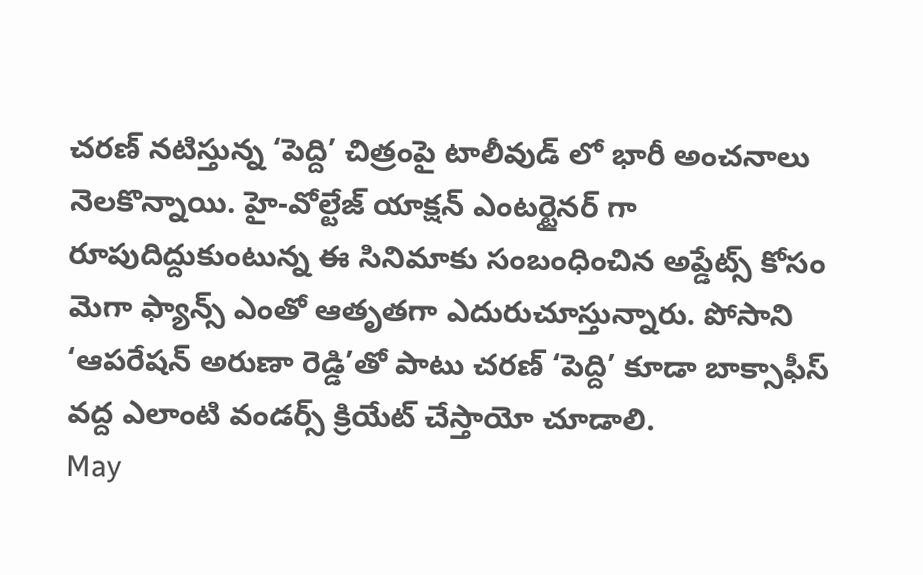చరణ్ నటిస్తున్న ‘పెద్ది’ చిత్రంపై టాలీవుడ్ లో భారీ అంచనాలు నెలకొన్నాయి. హై-వోల్టేజ్ యాక్షన్ ఎంటర్టైనర్ గా రూపుదిద్దుకుంటున్న ఈ సినిమాకు సంబంధించిన అప్డేట్స్ కోసం మెగా ఫ్యాన్స్ ఎంతో ఆతృతగా ఎదురుచూస్తున్నారు. పోసాని ‘ఆపరేషన్ అరుణా రెడ్డి’తో పాటు చరణ్ ‘పెద్ది’ కూడా బాక్సాఫీస్ వద్ద ఎలాంటి వండర్స్ క్రియేట్ చేస్తాయో చూడాలి.
May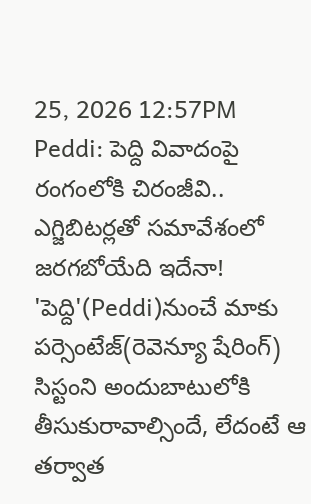25, 2026 12:57PM
Peddi: పెద్ది వివాదంపై రంగంలోకి చిరంజీవి.. ఎగ్జిబిటర్లతో సమావేశంలో జరగబోయేది ఇదేనా!
'పెద్ది'(Peddi)నుంచే మాకు పర్సెంటేజ్(రెవెన్యూ షేరింగ్) సిస్టంని అందుబాటులోకి తీసుకురావాల్సిందే, లేదంటే ఆ తర్వాత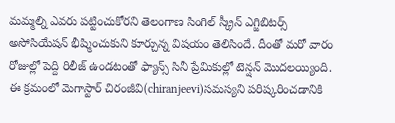మమ్మల్ని ఎవరు పట్టించుకోరని తెలంగాణ సింగిల్ స్క్రీన్ ఎగ్జిబిటర్స్ అసోసియేషన్ భీష్మించుకుని కూర్చున్న విషయం తెలిసిందే. దీంతో మరో వారం రోజుల్లో పెద్ది రిలీజ్ ఉండటంతో ఫ్యాన్స్ సినీ ప్రేమికుల్లో టెన్షన్ మొదలయ్యింది. ఈ క్రమంలో మెగాస్టార్ చిరంజీవి(chiranjeevi)సమస్యని పరిష్కరించడానికి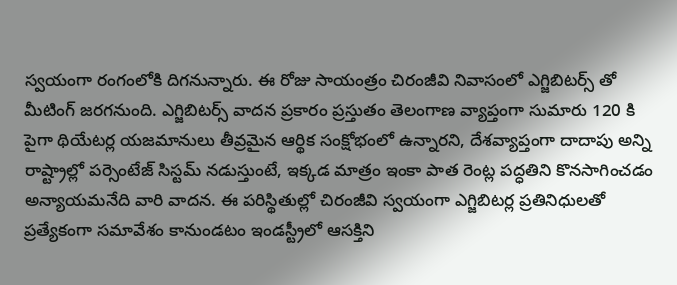స్వయంగా రంగంలోకి దిగనున్నారు. ఈ రోజు సాయంత్రం చిరంజీవి నివాసంలో ఎగ్జిబిటర్స్ తో మీటింగ్ జరగనుంది. ఎగ్జిబిటర్స్ వాదన ప్రకారం ప్రస్తుతం తెలంగాణ వ్యాప్తంగా సుమారు 120 కి పైగా థియేటర్ల యజమానులు తీవ్రమైన ఆర్థిక సంక్షోభంలో ఉన్నారని, దేశవ్యాప్తంగా దాదాపు అన్ని రాష్ట్రాల్లో పర్సెంటేజ్ సిస్టమ్ నడుస్తుంటే, ఇక్కడ మాత్రం ఇంకా పాత రెంట్ల పద్ధతిని కొనసాగించడం అన్యాయమనేది వారి వాదన. ఈ పరిస్థితుల్లో చిరంజీవి స్వయంగా ఎగ్జిబిటర్ల ప్రతినిధులతో ప్రత్యేకంగా సమావేశం కానుండటం ఇండస్ట్రీలో ఆసక్తిని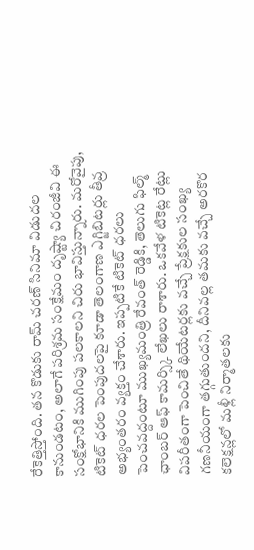రేకెత్తిస్తోంది. తన కొడుకు రామ్ చరణ్ సినిమా విడుదల కానుండటం, అలాగే పరిశ్రమ సంక్షేమం దృష్ట్యా చిరంజీవి ఈ సంక్షోభానికి ముగింపు పలకాలని చిరు భావిస్తున్నారు. మరోవైపు, టికెట్ ధరల పెంపుదలపై కూడా తెలంగాణ ఎగ్జిబిటర్లు తీవ్ర అభ్యంతరం వ్యక్తం చేశారు. ఇప్పటికే టికెట్ ధరలు పెంచవద్దంటూ ముఖ్యమంత్రి రేవంత్ రెడ్డికి, తెలుగు ఫిల్మ్ ఛాంబర్ ఆఫ్ కామర్స్కి లేఖలు రాశారు. ఒకవేళ టికెట్ల రేట్లు విపరీతంగా పెంచితే థియేటర్లకు వచ్చే ప్రేక్షకుల సంఖ్య గణనీయంగా తగ్గుతుందని, దీనివల్ల తమకు వచ్చే అరకొర కలెక్షన్లలో మళ్లీ నిర్మాతలకు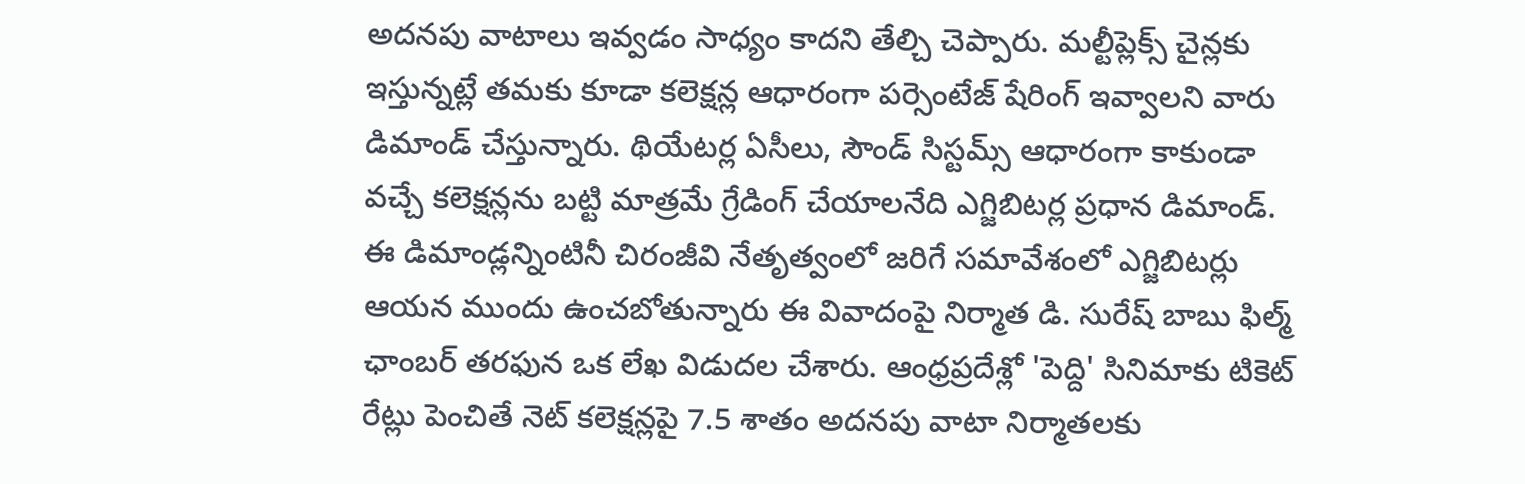అదనపు వాటాలు ఇవ్వడం సాధ్యం కాదని తేల్చి చెప్పారు. మల్టీప్లెక్స్ చైన్లకు ఇస్తున్నట్లే తమకు కూడా కలెక్షన్ల ఆధారంగా పర్సెంటేజ్ షేరింగ్ ఇవ్వాలని వారు డిమాండ్ చేస్తున్నారు. థియేటర్ల ఏసీలు, సౌండ్ సిస్టమ్స్ ఆధారంగా కాకుండా వచ్చే కలెక్షన్లను బట్టి మాత్రమే గ్రేడింగ్ చేయాలనేది ఎగ్జిబిటర్ల ప్రధాన డిమాండ్. ఈ డిమాండ్లన్నింటినీ చిరంజీవి నేతృత్వంలో జరిగే సమావేశంలో ఎగ్జిబిటర్లు ఆయన ముందు ఉంచబోతున్నారు ఈ వివాదంపై నిర్మాత డి. సురేష్ బాబు ఫిల్మ్ ఛాంబర్ తరఫున ఒక లేఖ విడుదల చేశారు. ఆంధ్రప్రదేశ్లో 'పెద్ది' సినిమాకు టికెట్ రేట్లు పెంచితే నెట్ కలెక్షన్లపై 7.5 శాతం అదనపు వాటా నిర్మాతలకు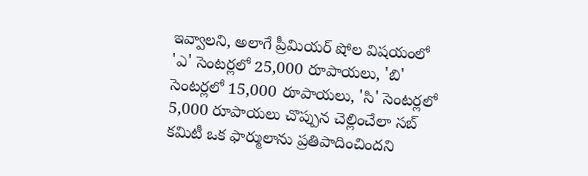ఇవ్వాలని, అలాగే ప్రీమియర్ షోల విషయంలో 'ఎ' సెంటర్లలో 25,000 రూపాయలు, 'బి' సెంటర్లలో 15,000 రూపాయలు, 'సి' సెంటర్లలో 5,000 రూపాయలు చొప్పున చెల్లించేలా సబ్ కమిటీ ఒక ఫార్ములాను ప్రతిపాదించిందని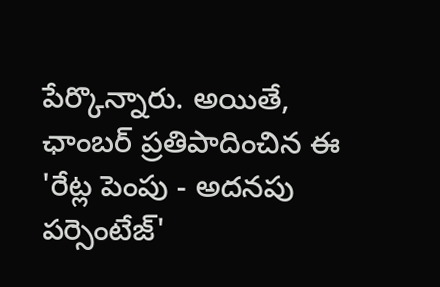పేర్కొన్నారు. అయితే, ఛాంబర్ ప్రతిపాదించిన ఈ 'రేట్ల పెంపు - అదనపు పర్సెంటేజ్'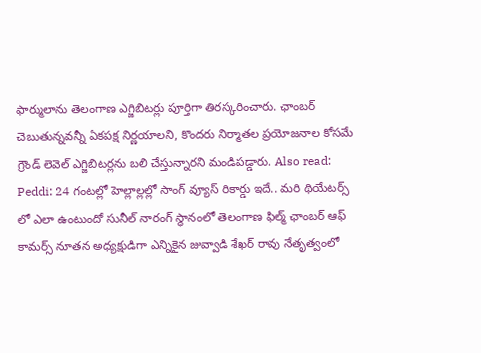ఫార్ములాను తెలంగాణ ఎగ్జిబిటర్లు పూర్తిగా తిరస్కరించారు. ఛాంబర్ చెబుతున్నవన్నీ ఏకపక్ష నిర్ణయాలని, కొందరు నిర్మాతల ప్రయోజనాల కోసమే గ్రౌండ్ లెవెల్ ఎగ్జిబిటర్లను బలి చేస్తున్నారని మండిపడ్డారు. Also read: Peddi: 24 గంటల్లో హెల్లాల్లల్లో సాంగ్ వ్యూస్ రికార్డు ఇదే.. మరి థియేటర్స్ లో ఎలా ఉంటుందో సునీల్ నారంగ్ స్థానంలో తెలంగాణ ఫిల్మ్ ఛాంబర్ ఆఫ్ కామర్స్ నూతన అధ్యక్షుడిగా ఎన్నికైన జువ్వాడి శేఖర్ రావు నేతృత్వంలో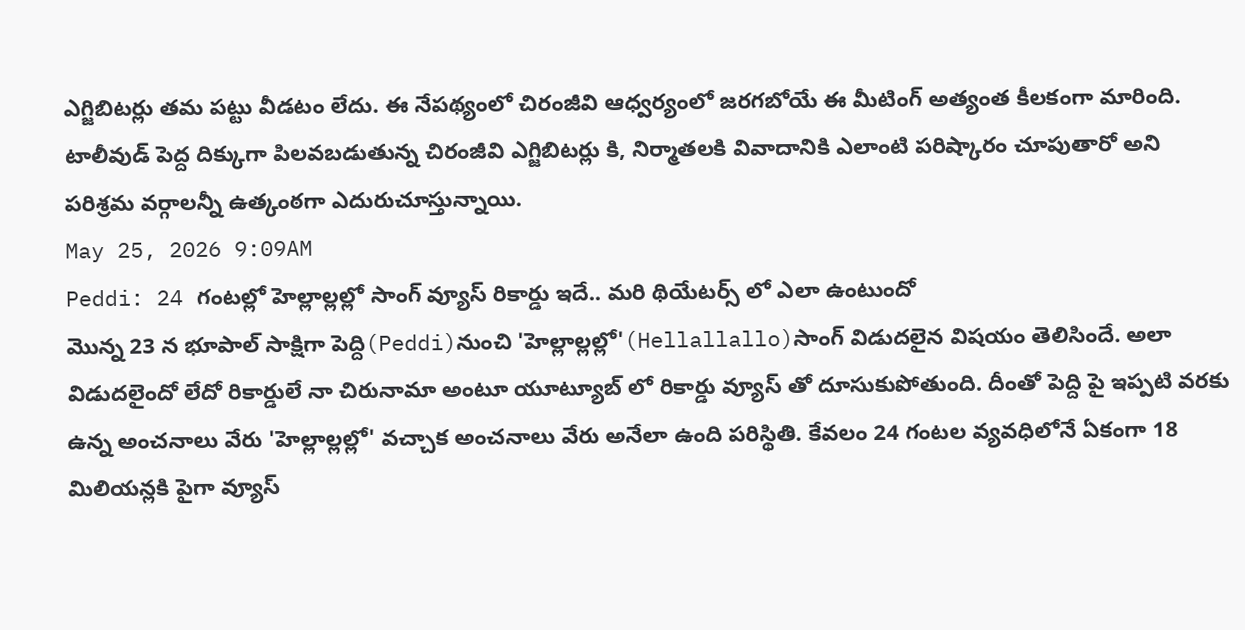ఎగ్జిబిటర్లు తమ పట్టు వీడటం లేదు. ఈ నేపథ్యంలో చిరంజీవి ఆధ్వర్యంలో జరగబోయే ఈ మీటింగ్ అత్యంత కీలకంగా మారింది. టాలీవుడ్ పెద్ద దిక్కుగా పిలవబడుతున్న చిరంజీవి ఎగ్జిబిటర్లు కి, నిర్మాతలకి వివాదానికి ఎలాంటి పరిష్కారం చూపుతారో అని పరిశ్రమ వర్గాలన్నీ ఉత్కంఠగా ఎదురుచూస్తున్నాయి.
May 25, 2026 9:09AM
Peddi: 24 గంటల్లో హెల్లాల్లల్లో సాంగ్ వ్యూస్ రికార్డు ఇదే.. మరి థియేటర్స్ లో ఎలా ఉంటుందో
మొన్న 23 న భూపాల్ సాక్షిగా పెద్ది(Peddi)నుంచి 'హెల్లాల్లల్లో'(Hellallallo)సాంగ్ విడుదలైన విషయం తెలిసిందే. అలా విడుదలైందో లేదో రికార్డులే నా చిరునామా అంటూ యూట్యూబ్ లో రికార్డు వ్యూస్ తో దూసుకుపోతుంది. దీంతో పెద్ది పై ఇప్పటి వరకు ఉన్న అంచనాలు వేరు 'హెల్లాల్లల్లో' వచ్చాక అంచనాలు వేరు అనేలా ఉంది పరిస్థితి. కేవలం 24 గంటల వ్యవధిలోనే ఏకంగా 18 మిలియన్లకి పైగా వ్యూస్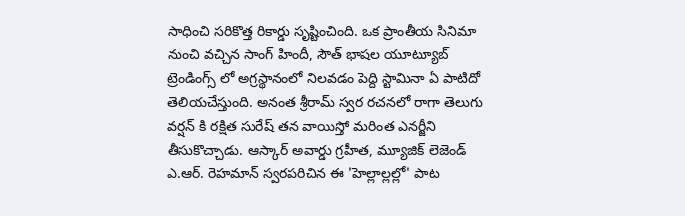సాధించి సరికొత్త రికార్డు సృష్టించింది. ఒక ప్రాంతీయ సినిమా నుంచి వచ్చిన సాంగ్ హిందీ, సౌత్ భాషల యూట్యూబ్ ట్రెండింగ్స్ లో అగ్రస్థానంలో నిలవడం పెద్ది స్టామినా ఏ పాటిదో తెలియచేస్తుంది. అనంత శ్రీరామ్ స్వర రచనలో రాగా తెలుగు వర్షన్ కి రక్షిత సురేష్ తన వాయిస్తో మరింత ఎనర్జీని తీసుకొచ్చాడు. ఆస్కార్ అవార్డు గ్రహీత, మ్యూజిక్ లెజెండ్ ఎ.ఆర్. రెహమాన్ స్వరపరిచిన ఈ 'హెల్లాల్లల్లో' పాట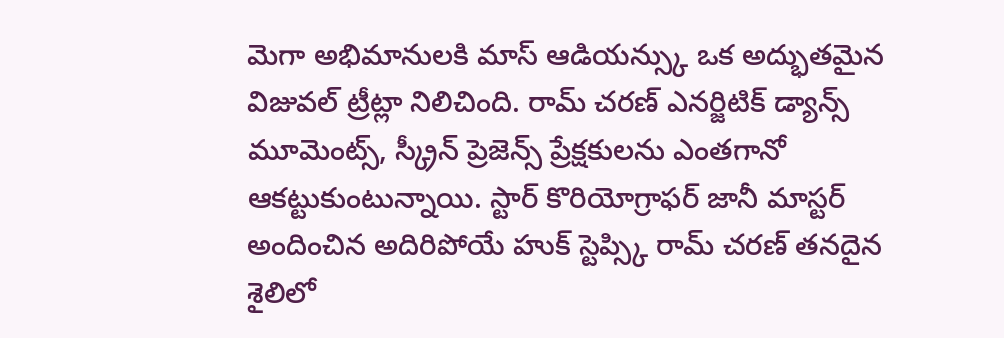మెగా అభిమానులకి మాస్ ఆడియన్స్కు ఒక అద్భుతమైన విజువల్ ట్రీట్లా నిలిచింది. రామ్ చరణ్ ఎనర్జిటిక్ డ్యాన్స్ మూమెంట్స్, స్క్రీన్ ప్రెజెన్స్ ప్రేక్షకులను ఎంతగానో ఆకట్టుకుంటున్నాయి. స్టార్ కొరియోగ్రాఫర్ జానీ మాస్టర్ అందించిన అదిరిపోయే హుక్ స్టెప్స్కి రామ్ చరణ్ తనదైన శైలిలో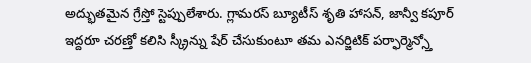అద్భుతమైన గ్రేస్తో స్టెప్పులేశారు. గ్లామరస్ బ్యూటీస్ శృతి హాసన్, జాన్వీ కపూర్ ఇద్దరూ చరణ్తో కలిసి స్క్రీన్ను షేర్ చేసుకుంటూ తమ ఎనర్జిటిక్ పర్ఫార్మెన్స్తో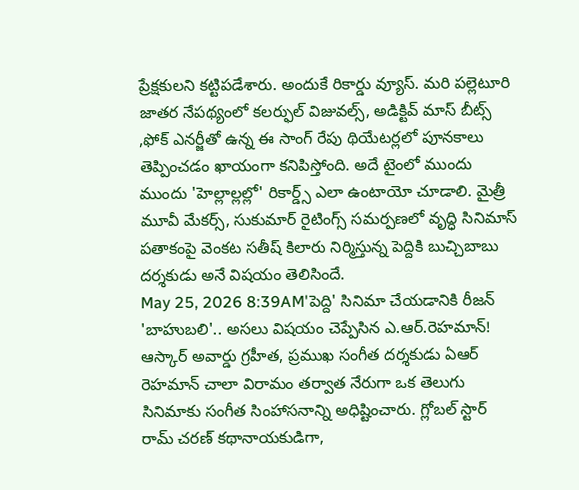ప్రేక్షకులని కట్టిపడేశారు. అందుకే రికార్డు వ్యూస్. మరి పల్లెటూరి జాతర నేపథ్యంలో కలర్ఫుల్ విజువల్స్, అడిక్టివ్ మాస్ బీట్స్ ,ఫోక్ ఎనర్జీతో ఉన్న ఈ సాంగ్ రేపు థియేటర్లలో పూనకాలు తెప్పించడం ఖాయంగా కనిపిస్తోంది. అదే టైంలో ముందు ముందు 'హెల్లాల్లల్లో' రికార్డ్స్ ఎలా ఉంటాయో చూడాలి. మైత్రీ మూవీ మేకర్స్, సుకుమార్ రైటింగ్స్ సమర్పణలో వృద్ధి సినిమాస్ పతాకంపై వెంకట సతీష్ కిలారు నిర్మిస్తున్న పెద్దికి బుచ్చిబాబు దర్శకుడు అనే విషయం తెలిసిందే.
May 25, 2026 8:39AM'పెద్ది' సినిమా చేయడానికి రీజన్ 'బాహుబలి'.. అసలు విషయం చెప్పేసిన ఎ.ఆర్.రెహమాన్!
ఆస్కార్ అవార్డు గ్రహీత, ప్రముఖ సంగీత దర్శకుడు ఏఆర్ రెహమాన్ చాలా విరామం తర్వాత నేరుగా ఒక తెలుగు సినిమాకు సంగీత సింహాసనాన్ని అధిష్టించారు. గ్లోబల్ స్టార్ రామ్ చరణ్ కథానాయకుడిగా,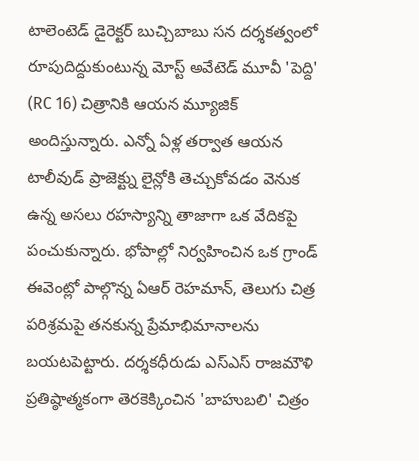టాలెంటెడ్ డైరెక్టర్ బుచ్చిబాబు సన దర్శకత్వంలో రూపుదిద్దుకుంటున్న మోస్ట్ అవేటెడ్ మూవీ 'పెద్ది' (RC 16) చిత్రానికి ఆయన మ్యూజిక్ అందిస్తున్నారు. ఎన్నో ఏళ్ల తర్వాత ఆయన టాలీవుడ్ ప్రాజెక్ట్ను లైన్లోకి తెచ్చుకోవడం వెనుక ఉన్న అసలు రహస్యాన్ని తాజాగా ఒక వేదికపై పంచుకున్నారు. భోపాల్లో నిర్వహించిన ఒక గ్రాండ్ ఈవెంట్లో పాల్గొన్న ఏఆర్ రెహమాన్, తెలుగు చిత్ర పరిశ్రమపై తనకున్న ప్రేమాభిమానాలను బయటపెట్టారు. దర్శకధీరుడు ఎస్ఎస్ రాజమౌళి ప్రతిష్ఠాత్మకంగా తెరకెక్కించిన 'బాహుబలి' చిత్రం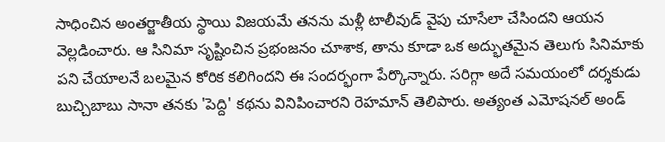సాధించిన అంతర్జాతీయ స్థాయి విజయమే తనను మళ్లీ టాలీవుడ్ వైపు చూసేలా చేసిందని ఆయన వెల్లడించారు. ఆ సినిమా సృష్టించిన ప్రభంజనం చూశాక, తాను కూడా ఒక అద్భుతమైన తెలుగు సినిమాకు పని చేయాలనే బలమైన కోరిక కలిగిందని ఈ సందర్భంగా పేర్కొన్నారు. సరిగ్గా అదే సమయంలో దర్శకుడు బుచ్చిబాబు సానా తనకు 'పెద్ది' కథను వినిపించారని రెహమాన్ తెలిపారు. అత్యంత ఎమోషనల్ అండ్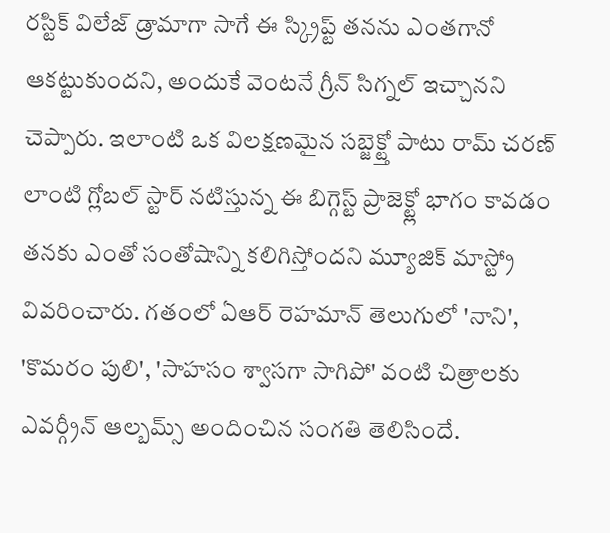రస్టిక్ విలేజ్ డ్రామాగా సాగే ఈ స్క్రిప్ట్ తనను ఎంతగానో ఆకట్టుకుందని, అందుకే వెంటనే గ్రీన్ సిగ్నల్ ఇచ్చానని చెప్పారు. ఇలాంటి ఒక విలక్షణమైన సబ్జెక్ట్తో పాటు రామ్ చరణ్ లాంటి గ్లోబల్ స్టార్ నటిస్తున్న ఈ బిగ్గెస్ట్ ప్రాజెక్ట్లో భాగం కావడం తనకు ఎంతో సంతోషాన్ని కలిగిస్తోందని మ్యూజిక్ మాస్ట్రో వివరించారు. గతంలో ఏఆర్ రెహమాన్ తెలుగులో 'నాని', 'కొమరం పులి', 'సాహసం శ్వాసగా సాగిపో' వంటి చిత్రాలకు ఎవర్గ్రీన్ ఆల్బమ్స్ అందించిన సంగతి తెలిసిందే.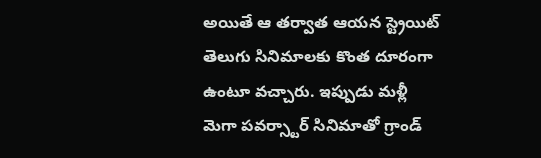అయితే ఆ తర్వాత ఆయన స్ట్రెయిట్ తెలుగు సినిమాలకు కొంత దూరంగా ఉంటూ వచ్చారు. ఇప్పుడు మళ్లీ మెగా పవర్స్టార్ సినిమాతో గ్రాండ్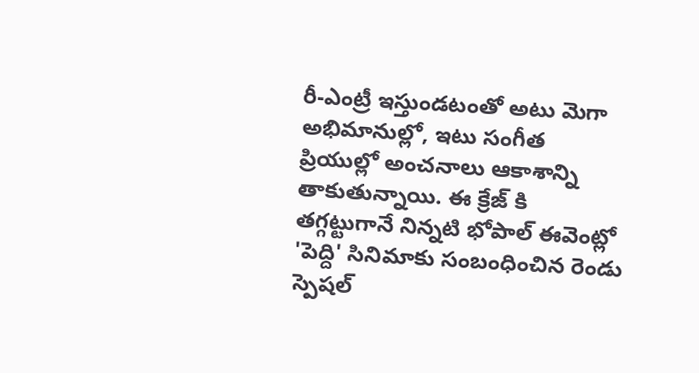రీ-ఎంట్రీ ఇస్తుండటంతో అటు మెగా అభిమానుల్లో, ఇటు సంగీత ప్రియుల్లో అంచనాలు ఆకాశాన్ని తాకుతున్నాయి. ఈ క్రేజ్ కి తగ్గట్టుగానే నిన్నటి భోపాల్ ఈవెంట్లో 'పెద్ది' సినిమాకు సంబంధించిన రెండు స్పెషల్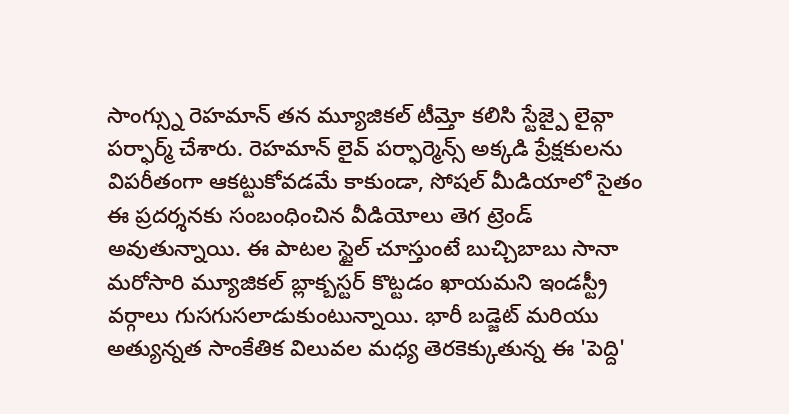సాంగ్స్ను రెహమాన్ తన మ్యూజికల్ టీమ్తో కలిసి స్టేజ్పై లైవ్గా పర్ఫార్మ్ చేశారు. రెహమాన్ లైవ్ పర్ఫార్మెన్స్ అక్కడి ప్రేక్షకులను విపరీతంగా ఆకట్టుకోవడమే కాకుండా, సోషల్ మీడియాలో సైతం ఈ ప్రదర్శనకు సంబంధించిన వీడియోలు తెగ ట్రెండ్ అవుతున్నాయి. ఈ పాటల స్టైల్ చూస్తుంటే బుచ్చిబాబు సానా మరోసారి మ్యూజికల్ బ్లాక్బస్టర్ కొట్టడం ఖాయమని ఇండస్ట్రీ వర్గాలు గుసగుసలాడుకుంటున్నాయి. భారీ బడ్జెట్ మరియు అత్యున్నత సాంకేతిక విలువల మధ్య తెరకెక్కుతున్న ఈ 'పెద్ది'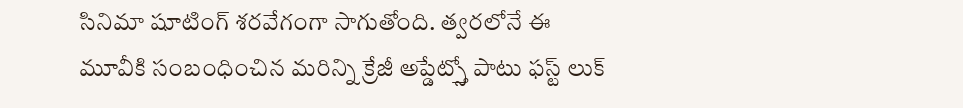సినిమా షూటింగ్ శరవేగంగా సాగుతోంది. త్వరలోనే ఈ మూవీకి సంబంధించిన మరిన్ని క్రేజీ అప్డేట్స్తో పాటు ఫస్ట్ లుక్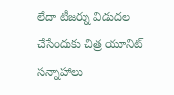లేదా టీజర్ను విడుదల చేసేందుకు చిత్ర యూనిట్ సన్నాహాలు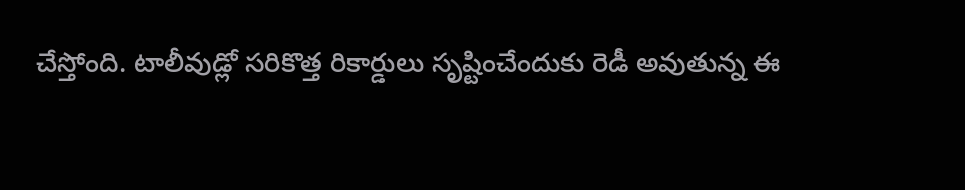చేస్తోంది. టాలీవుడ్లో సరికొత్త రికార్డులు సృష్టించేందుకు రెడీ అవుతున్న ఈ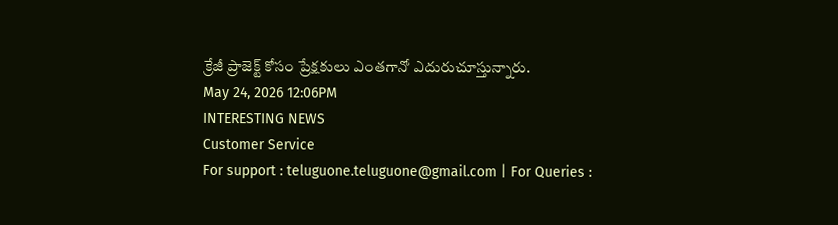క్రేజీ ప్రాజెక్ట్ కోసం ప్రేక్షకులు ఎంతగానో ఎదురుచూస్తున్నారు.
May 24, 2026 12:06PM
INTERESTING NEWS
Customer Service
For support : teluguone.teluguone@gmail.com | For Queries :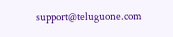support@teluguone.com